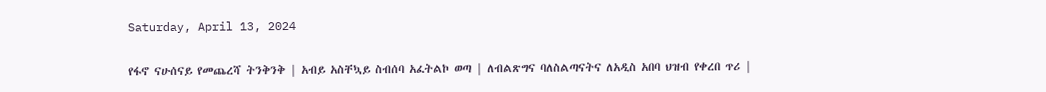Saturday, April 13, 2024

የፋኖ ናሁሰናይ የመጨረሻ ትንቅንቅ | አብይ አስቸኳይ ስብሰባ አፈትልኮ ወጣ | ለብልጽግና ባለስልጣናትና ለአዲስ አበባ ህዝብ የቀረበ ጥሪ |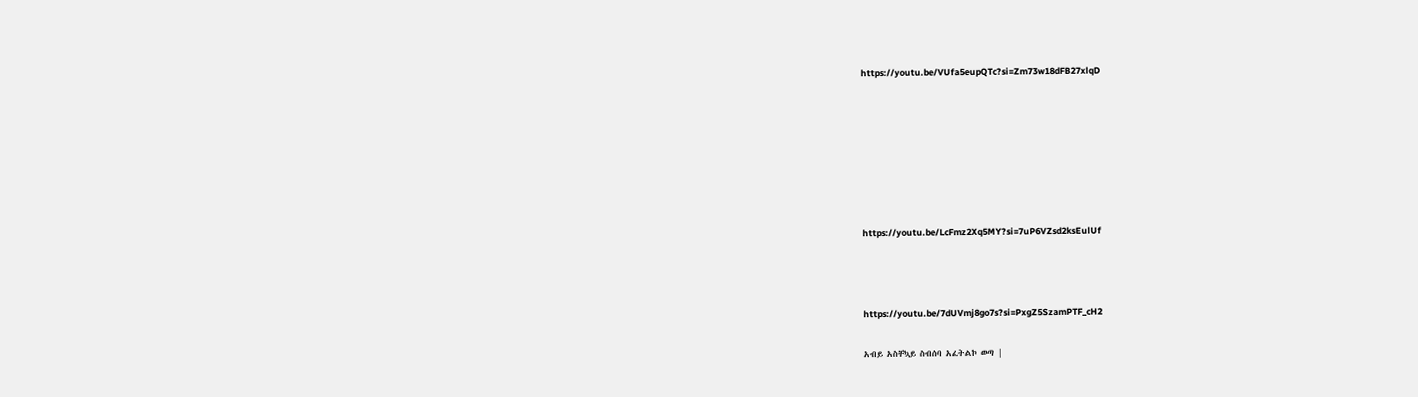https://youtu.be/VUfa5eupQTc?si=Zm73w18dFB27xlqD







https://youtu.be/LcFmz2Xq5MY?si=7uP6VZsd2ksEulUf



https://youtu.be/7dUVmj8go7s?si=PxgZ5SzamPTF_cH2

አብይ አስቸኳይ ስብሰባ አፈትልኮ ወጣ |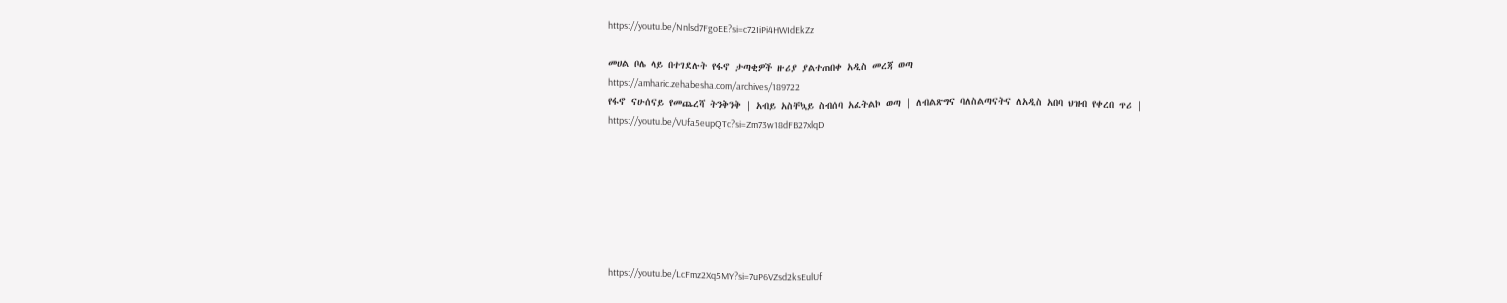https://youtu.be/Nnlsd7FgoEE?si=c72IiPi4HWIdEkZz

መሀል ቦሌ ላይ በተገደሉት የፋኖ ታጣቂዎች ዙሪያ ያልተጠበቀ አዲስ መረጃ ወጣ
https://amharic.zehabesha.com/archives/189722
የፋኖ ናሁሰናይ የመጨረሻ ትንቅንቅ | አብይ አስቸኳይ ስብሰባ አፈትልኮ ወጣ | ለብልጽግና ባለስልጣናትና ለአዲስ አበባ ህዝብ የቀረበ ጥሪ |
https://youtu.be/VUfa5eupQTc?si=Zm73w18dFB27xlqD







https://youtu.be/LcFmz2Xq5MY?si=7uP6VZsd2ksEulUf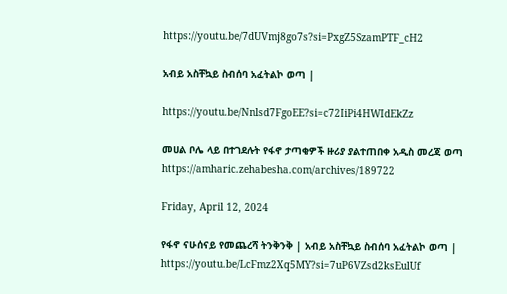https://youtu.be/7dUVmj8go7s?si=PxgZ5SzamPTF_cH2

አብይ አስቸኳይ ስብሰባ አፈትልኮ ወጣ |

https://youtu.be/Nnlsd7FgoEE?si=c72IiPi4HWIdEkZz

መሀል ቦሌ ላይ በተገደሉት የፋኖ ታጣቂዎች ዙሪያ ያልተጠበቀ አዲስ መረጃ ወጣ
https://amharic.zehabesha.com/archives/189722

Friday, April 12, 2024

የፋኖ ናሁሰናይ የመጨረሻ ትንቅንቅ | አብይ አስቸኳይ ስብሰባ አፈትልኮ ወጣ |
https://youtu.be/LcFmz2Xq5MY?si=7uP6VZsd2ksEulUf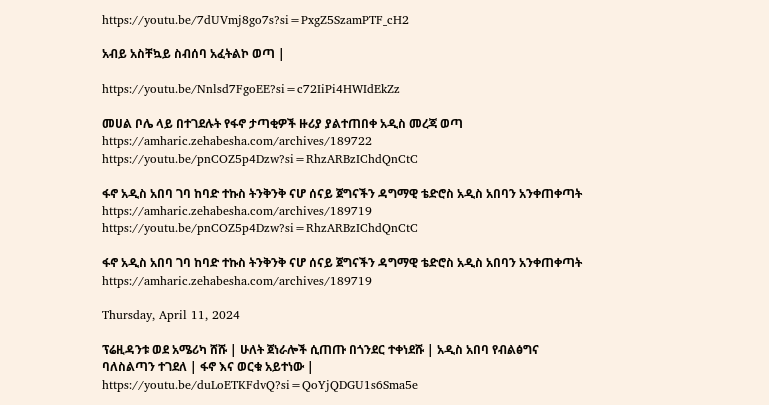https://youtu.be/7dUVmj8go7s?si=PxgZ5SzamPTF_cH2

አብይ አስቸኳይ ስብሰባ አፈትልኮ ወጣ |

https://youtu.be/Nnlsd7FgoEE?si=c72IiPi4HWIdEkZz

መሀል ቦሌ ላይ በተገደሉት የፋኖ ታጣቂዎች ዙሪያ ያልተጠበቀ አዲስ መረጃ ወጣ
https://amharic.zehabesha.com/archives/189722
https://youtu.be/pnCOZ5p4Dzw?si=RhzARBzIChdQnCtC

ፋኖ አዲስ አበባ ገባ ከባድ ተኩስ ትንቅንቅ ናሆ ሰናይ ጀግናችን ዳግማዊ ቴድሮስ አዲስ አበባን አንቀጠቀጣት
https://amharic.zehabesha.com/archives/189719
https://youtu.be/pnCOZ5p4Dzw?si=RhzARBzIChdQnCtC

ፋኖ አዲስ አበባ ገባ ከባድ ተኩስ ትንቅንቅ ናሆ ሰናይ ጀግናችን ዳግማዊ ቴድሮስ አዲስ አበባን አንቀጠቀጣት
https://amharic.zehabesha.com/archives/189719

Thursday, April 11, 2024

ፕሬዚዳንቱ ወደ አሜሪካ ሸሹ | ሁለት ጀነራሎች ሲጠጡ በጎንደር ተቀነደሹ | አዲስ አበባ የብልፅግና ባለስልጣን ተገደለ | ፋኖ እና ወርቁ አይተነው |
https://youtu.be/duLoETKFdvQ?si=QoYjQDGU1s6Sma5e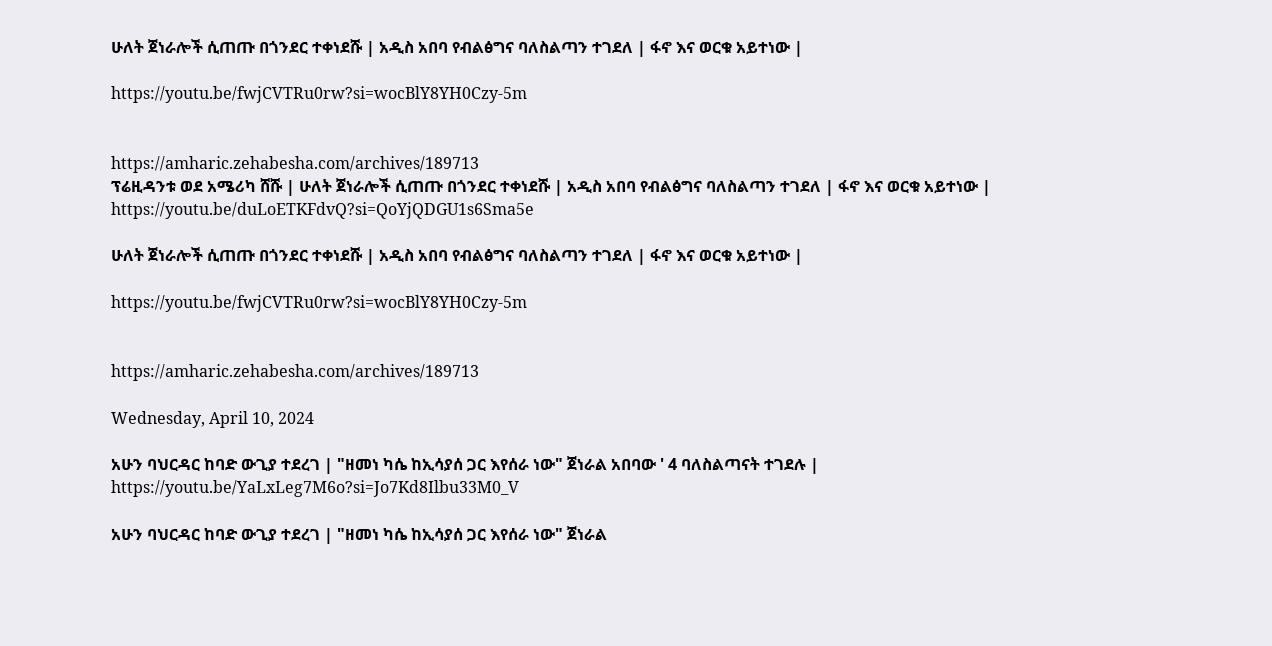ሁለት ጀነራሎች ሲጠጡ በጎንደር ተቀነደሹ | አዲስ አበባ የብልፅግና ባለስልጣን ተገደለ | ፋኖ እና ወርቁ አይተነው |

https://youtu.be/fwjCVTRu0rw?si=wocBlY8YH0Czy-5m


https://amharic.zehabesha.com/archives/189713
ፕሬዚዳንቱ ወደ አሜሪካ ሸሹ | ሁለት ጀነራሎች ሲጠጡ በጎንደር ተቀነደሹ | አዲስ አበባ የብልፅግና ባለስልጣን ተገደለ | ፋኖ እና ወርቁ አይተነው |
https://youtu.be/duLoETKFdvQ?si=QoYjQDGU1s6Sma5e

ሁለት ጀነራሎች ሲጠጡ በጎንደር ተቀነደሹ | አዲስ አበባ የብልፅግና ባለስልጣን ተገደለ | ፋኖ እና ወርቁ አይተነው |

https://youtu.be/fwjCVTRu0rw?si=wocBlY8YH0Czy-5m


https://amharic.zehabesha.com/archives/189713

Wednesday, April 10, 2024

አሁን ባህርዳር ከባድ ውጊያ ተደረገ | "ዘመነ ካሴ ከኢሳያሰ ጋር እየሰራ ነው" ጀነራል አበባው ' 4 ባለስልጣናት ተገደሉ |
https://youtu.be/YaLxLeg7M6o?si=Jo7Kd8Ilbu33M0_V

አሁን ባህርዳር ከባድ ውጊያ ተደረገ | "ዘመነ ካሴ ከኢሳያሰ ጋር እየሰራ ነው" ጀነራል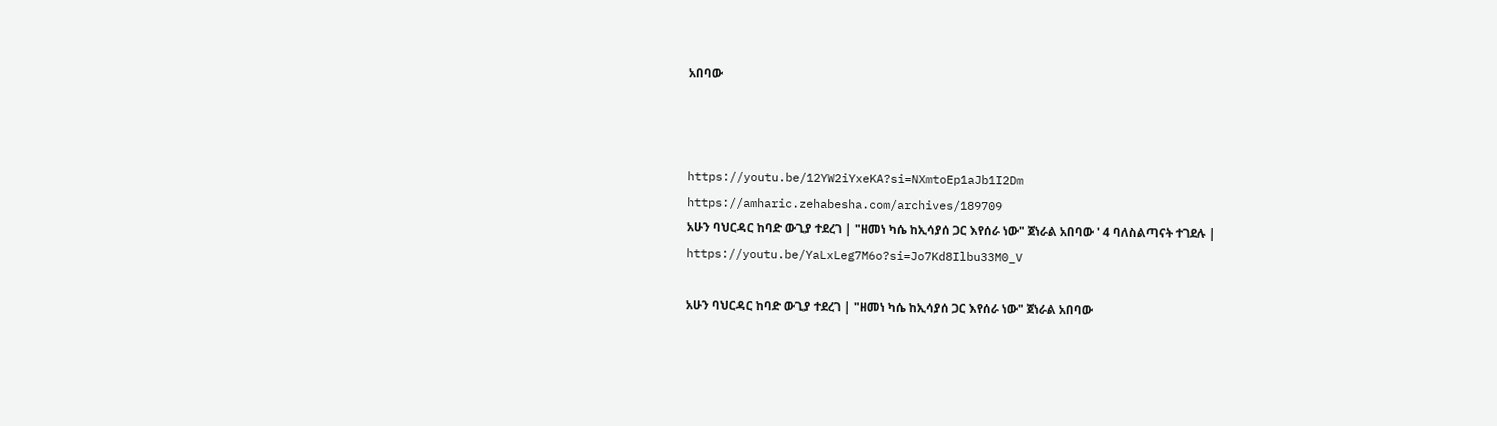አበባው



https://youtu.be/12YW2iYxeKA?si=NXmtoEp1aJb1I2Dm
https://amharic.zehabesha.com/archives/189709
አሁን ባህርዳር ከባድ ውጊያ ተደረገ | "ዘመነ ካሴ ከኢሳያሰ ጋር እየሰራ ነው" ጀነራል አበባው ' 4 ባለስልጣናት ተገደሉ |
https://youtu.be/YaLxLeg7M6o?si=Jo7Kd8Ilbu33M0_V

አሁን ባህርዳር ከባድ ውጊያ ተደረገ | "ዘመነ ካሴ ከኢሳያሰ ጋር እየሰራ ነው" ጀነራል አበባው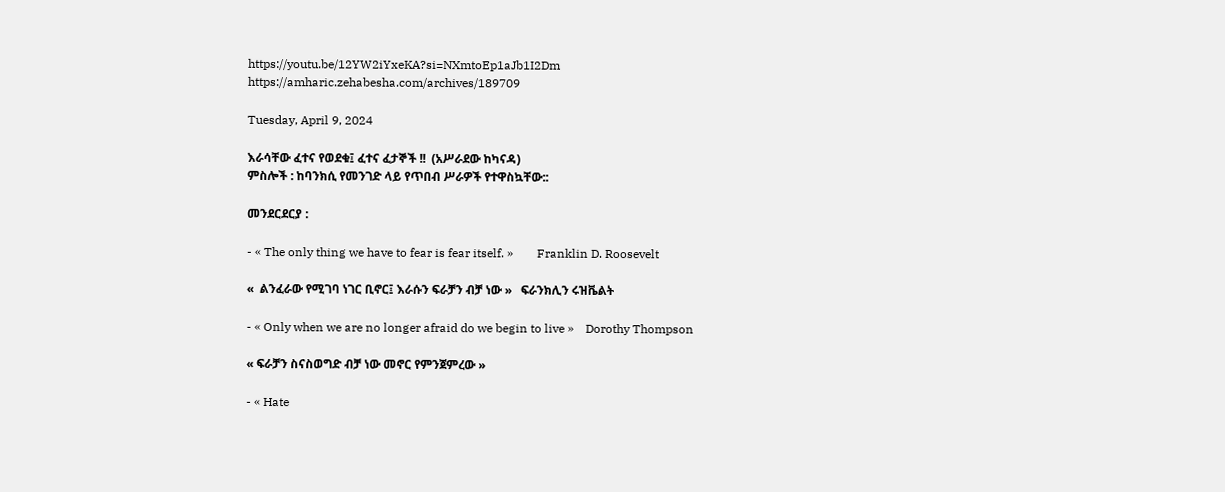https://youtu.be/12YW2iYxeKA?si=NXmtoEp1aJb1I2Dm
https://amharic.zehabesha.com/archives/189709

Tuesday, April 9, 2024

እራሳቸው ፈተና የወደቁ፤ ፈተና ፈታኞች !!  (አሥራደው ከካናዳ)
ምስሎች : ከባንክሲ የመንገድ ላይ የጥበብ ሥራዎች የተዋስኳቸው::

መንደርደርያ :

- « The only thing we have to fear is fear itself. »        Franklin D. Roosevelt

«  ልንፈራው የሚገባ ነገር ቢኖር፤ እራሱን ፍራቻን ብቻ ነው »   ፍራንክሊን ሩዝቬልት

- « Only when we are no longer afraid do we begin to live »    Dorothy Thompson

« ፍራቻን ስናስወግድ ብቻ ነው መኖር የምንጀምረው »

- « Hate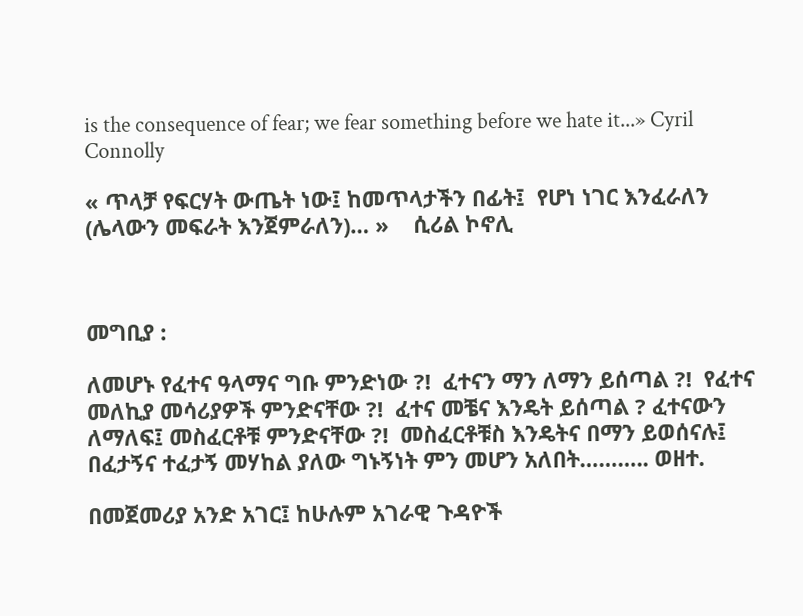is the consequence of fear; we fear something before we hate it...» Cyril Connolly

« ጥላቻ የፍርሃት ውጤት ነው፤ ከመጥላታችን በፊት፤  የሆነ ነገር እንፈራለን (ሌላውን መፍራት እንጀምራለን)… »    ሲሪል ኮኖሊ



መግቢያ :

ለመሆኑ የፈተና ዓላማና ግቡ ምንድነው ?!  ፈተናን ማን ለማን ይሰጣል ?!  የፈተና መለኪያ መሳሪያዎች ምንድናቸው ?!  ፈተና መቼና እንዴት ይሰጣል ? ፈተናውን ለማለፍ፤ መስፈርቶቹ ምንድናቸው ?!  መስፈርቶቹስ እንዴትና በማን ይወሰናሉ፤ በፈታኝና ተፈታኝ መሃከል ያለው ግኑኝነት ምን መሆን አለበት……….. ወዘተ.

በመጀመሪያ አንድ አገር፤ ከሁሉም አገራዊ ጉዳዮች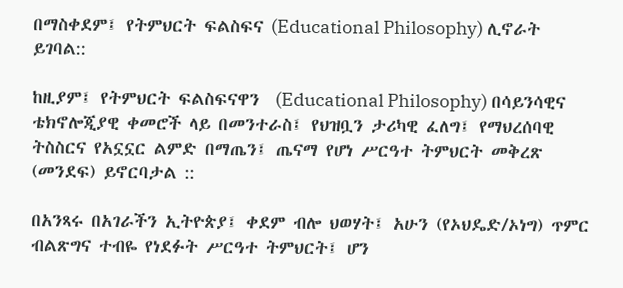በማስቀደም፤ የትምህርት ፍልስፍና (Educational Philosophy) ሊኖራት ይገባል::

ከዚያም፤ የትምህርት ፍልስፍናዋን  (Educational Philosophy) በሳይንሳዊና ቴክኖሎጂያዊ ቀመሮች ላይ በመንተራስ፤ የህዝቧን ታሪካዊ ፈለግ፤ የማህረሰባዊ ትስስርና የአኗኗር ልምድ በማጤን፤ ጤናማ የሆነ ሥርዓተ ትምህርት መቅረጽ (መንደፍ) ይኖርባታል ::

በአንጻሩ በአገራችን ኢትዮጵያ፤ ቀደም ብሎ ህወሃት፤ አሁን (የኦህዴድ/ኦነግ) ጥምር ብልጽግና ተብዬ የነደፉት ሥርዓተ ትምህርት፤ ሆን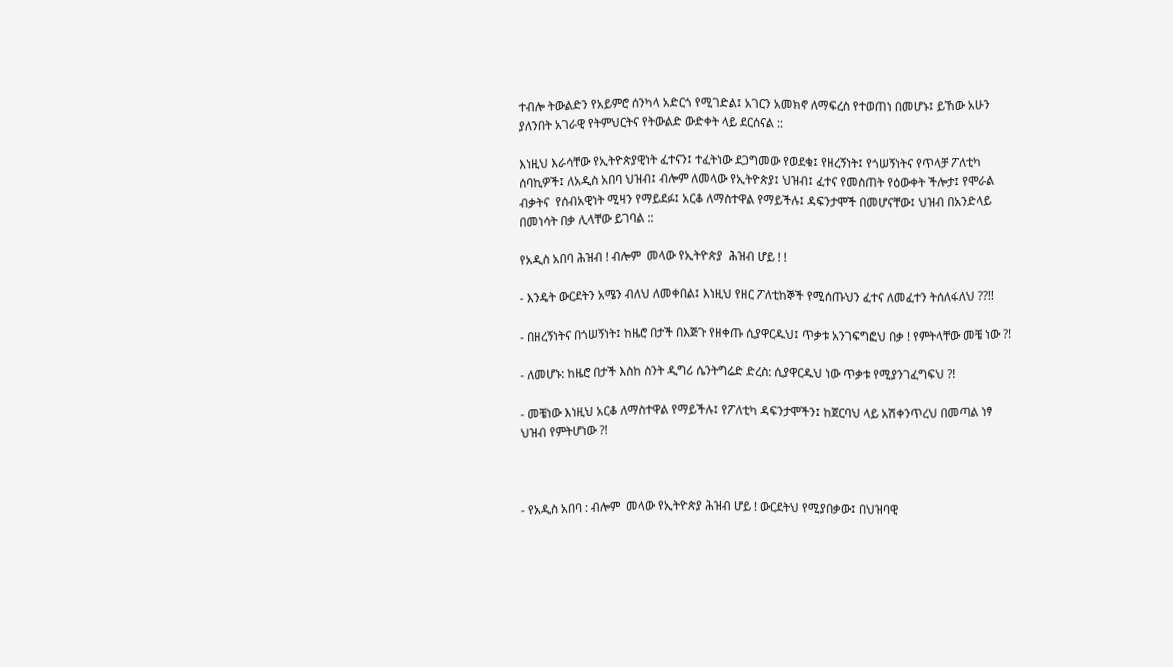ተብሎ ትውልድን የአይምሮ ሰንካላ አድርጎ የሚገድል፤ አገርን አመክኖ ለማፍረስ የተወጠነ በመሆኑ፤ ይኸው አሁን ያለንበት አገራዊ የትምህርትና የትውልድ ውድቀት ላይ ደርሰናል ::

እነዚህ እራሳቸው የኢትዮጵያዊነት ፈተናን፤ ተፈትነው ደጋግመው የወደቁ፤ የዘረኝነት፤ የጎሠኝነትና የጥላቻ ፖለቲካ ሰባኪዎች፤ ለአዲስ አበባ ህዝብ፤ ብሎም ለመላው የኢትዮጵያ፤ ህዝብ፤ ፈተና የመስጠት የዕውቀት ችሎታ፤ የሞራል ብቃትና  የሰብአዊነት ሚዛን የማይደፉ፤ አርቆ ለማስተዋል የማይችሉ፤ ዳፍንታሞች በመሆናቸው፤ ህዝብ በአንድላይ በመነሳት በቃ ሊላቸው ይገባል ::

የአዲስ አበባ ሕዝብ ! ብሎም  መላው የኢትዮጵያ  ሕዝብ ሆይ ! !

- እንዴት ውርደትን አሜን ብለህ ለመቀበል፤ እነዚህ የዘር ፖለቲከኞች የሚሰጡህን ፈተና ለመፈተን ትሰለፋለህ ??!!

- በዘረኝነትና በጎሠኝነት፤ ከዜሮ በታች በእጅጉ የዘቀጡ ሲያዋርዱህ፤ ጥቃቱ አንገፍግፎህ በቃ ! የምትላቸው መቼ ነው ?!

- ለመሆኑ: ከዜሮ በታች እስከ ስንት ዲግሪ ሴንትግሬድ ድረስ: ሲያዋርዱህ ነው ጥቃቱ የሚያንገፈግፍህ ?!

- መቼነው እነዚህ አርቆ ለማስተዋል የማይችሉ፤ የፖለቲካ ዳፍንታሞችን፤ ከጀርባህ ላይ አሽቀንጥረህ በመጣል ነፃ ህዝብ የምትሆነው ?!



- የአዲስ አበባ : ብሎም  መላው የኢትዮጵያ ሕዝብ ሆይ ! ውርደትህ የሚያበቃው፤ በህዝባዊ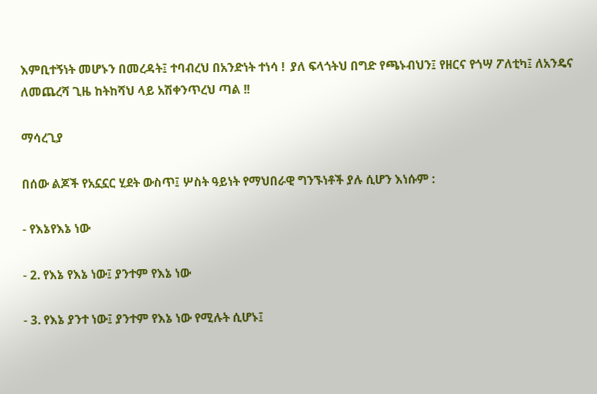እምቢተኝነት መሆኑን በመረዳት፤ ተባብረህ በአንድነት ተነሳ !  ያለ ፍላጎትህ በግድ የጫኑብህን፤ የዘርና የጎሣ ፖለቲካ፤ ለአንዴና ለመጨረሻ ጊዜ ከትከሻህ ላይ አሽቀንጥረህ ጣል !!

ማሳረጊያ

በሰው ልጆች የአኗኗር ሂደት ውስጥ፤ ሦስት ዓይነት የማህበራዊ ግንኙነቶች ያሉ ሲሆን እነሱም :

- የእኔየእኔ ነው

- 2. የእኔ የእኔ ነው፤ ያንተም የእኔ ነው

- 3. የእኔ ያንተ ነው፤ ያንተም የእኔ ነው የሚሉት ሲሆኑ፤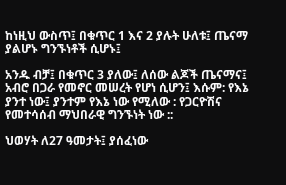ከነዚህ ውስጥ፤ በቁጥር 1 እና 2 ያሉት ሁለቱ፤ ጤናማ ያልሆኑ ግንኙነቶች ሲሆኑ፤

አንዱ ብቻ፤ በቁጥር 3 ያለው፤ ለሰው ልጆች ጤናማና፤ አብሮ በጋራ የመኖር መሠረት የሆነ ሲሆን፤ እሱም: የእኔ ያንተ ነው፤ ያንተም የእኔ ነው የሚለው : የጋርዮሽና የመተሳሰብ ማህበራዊ ግንኙነት ነው ::

ህወሃት ለ27 ዓመታት፤ ያሰፈነው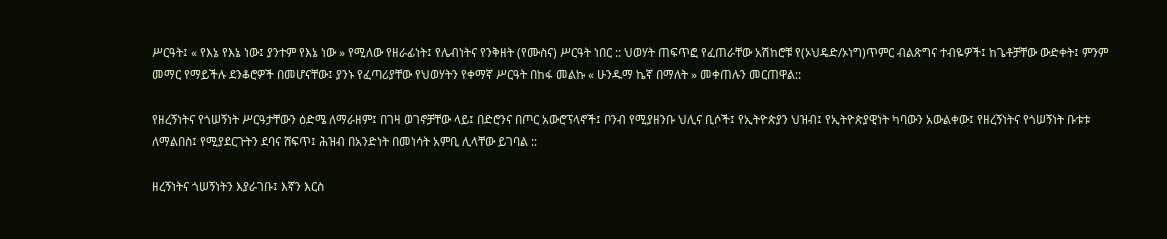ሥርዓት፤ « የእኔ የእኔ ነው፤ ያንተም የእኔ ነው » የሚለው የዘራፊነት፤ የሌብነትና የንቅዘት (የሙስና) ሥርዓት ነበር :: ህወሃት ጠፍጥፎ የፈጠራቸው አሽከሮቹ የ(ኦህዴድ/ኦነግ)ጥምር ብልጽግና ተብዬዎች፤ ከጌቶቻቸው ውድቀት፤ ምንም መማር የማይችሉ ደንቆሮዎች በመሆናቸው፤ ያንኑ የፈጣሪያቸው የህወሃትን የቀማኛ ሥርዓት በከፋ መልኩ « ሁንዱማ ኬኛ በማለት » መቀጠሉን መርጠዋል::

የዘረኝነትና የጎሠኝነት ሥርዓታቸውን ዕድሜ ለማራዘም፤ በገዛ ወገኖቻቸው ላይ፤ በድሮንና በጦር አውሮፕላኖች፤ ቦንብ የሚያዘንቡ ህሊና ቢሶች፤ የኢትዮጵያን ህዝብ፤ የኢትዮጵያዊነት ካባውን አውልቀው፤ የዘረኝነትና የጎሠኝነት ቡቱቱ ለማልበስ፤ የሚያደርጉትን ደባና ሸፍጥ፤ ሕዝብ በአንድነት በመነሳት አምቢ ሊላቸው ይገባል ::

ዘረኝነትና ጎሠኝነትን እያራገቡ፤ እኛን እርስ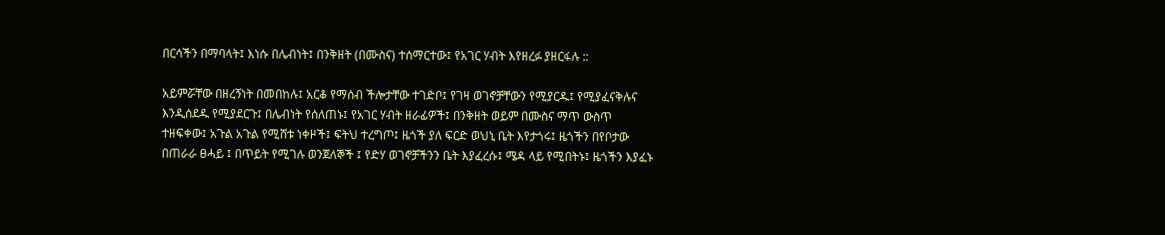በርሳችን በማባላት፤ እነሱ በሌብነት፤ በንቅዘት (በሙስና) ተሰማርተው፤ የአገር ሃብት እየዘረፉ ያዘርፋሉ ::

አይምሯቸው በዘረኝነት በመበከሉ፤ አርቆ የማሰብ ችሎታቸው ተገድቦ፤ የገዛ ወገኖቻቸውን የሚያርዱ፤ የሚያፈናቅሉና እንዲሰደዱ የሚያደርጉ፤ በሌብነት የሰለጠኑ፤ የአገር ሃብት ዘራፊዎች፤ በንቅዘት ወይም በሙስና ማጥ ውስጥ ተዘፍቀው፤ አጉል አጉል የሚሸቱ ነቀዞች፤ ፍትህ ተረግጦ፤ ዜጎች ያለ ፍርድ ወህኒ ቤት እየታጎሩ፤ ዜጎችን በየቦታው በጠራራ ፀሓይ ፤ በጥይት የሚገሉ ወንጀለኞች ፤ የድሃ ወገኖቻችንን ቤት እያፈረሱ፤ ሜዳ ላይ የሚበትኑ፤ ዜጎችን እያፈኑ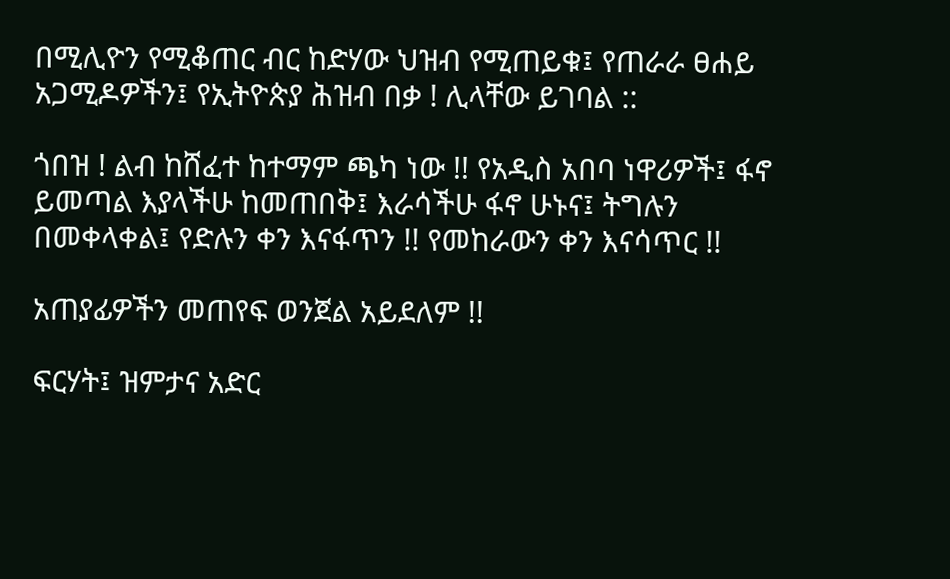በሚሊዮን የሚቆጠር ብር ከድሃው ህዝብ የሚጠይቁ፤ የጠራራ ፀሐይ አጋሚዶዎችን፤ የኢትዮጵያ ሕዝብ በቃ ! ሊላቸው ይገባል ::

ጎበዝ ! ልብ ከሸፈተ ከተማም ጫካ ነው !! የአዲስ አበባ ነዋሪዎች፤ ፋኖ ይመጣል እያላችሁ ከመጠበቅ፤ እራሳችሁ ፋኖ ሁኑና፤ ትግሉን በመቀላቀል፤ የድሉን ቀን እናፋጥን !! የመከራውን ቀን እናሳጥር !!

አጠያፊዎችን መጠየፍ ወንጀል አይደለም !!

ፍርሃት፤ ዝምታና አድር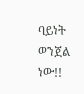ባይነት ወንጀል ነው!!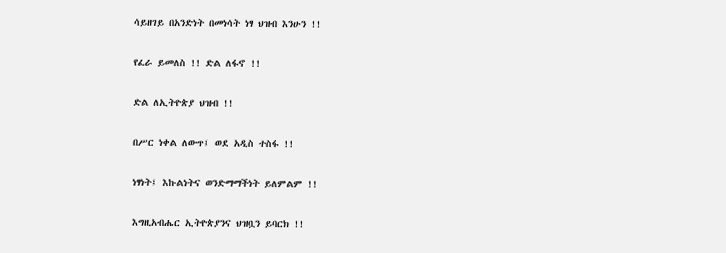ሳይዘገይ በአንድነት በመነሳት ነፃ ህዝብ እንሁን !!

የፈራ ይመለስ !! ድል ለፋኖ !!

ድል ለኢትዮጵያ ህዝብ !!

በሥር ነቀል ለውጥ፤ ወደ አዲስ ተስፋ !!

ነፃነት፤ እኩልነትና ወንድማማችነት ይለምልም !!

እግዚአብሔር ኢትዮጵያንና ህዝቧን ይባርክ !!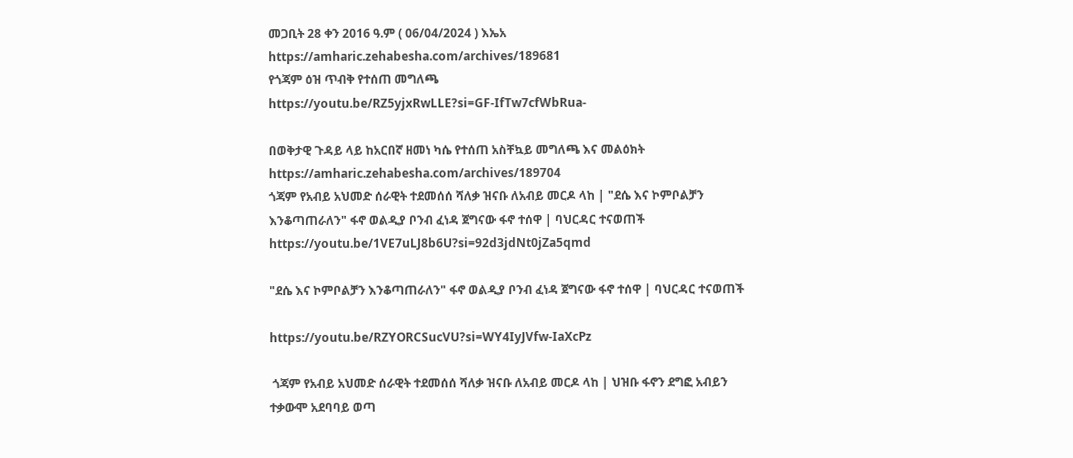መጋቢት 28 ቀን 2016 ዓ.ም ( 06/04/2024 ) እኤአ
https://amharic.zehabesha.com/archives/189681
የጎጃም ዕዝ ጥብቅ የተሰጠ መግለጫ
https://youtu.be/RZ5yjxRwLLE?si=GF-IfTw7cfWbRua-

በወቅታዊ ጉዳይ ላይ ከአርበኛ ዘመነ ካሴ የተሰጠ አስቸኳይ መግለጫ እና መልዕክት
https://amharic.zehabesha.com/archives/189704
ጎጃም የአብይ አህመድ ሰራዊት ተደመሰሰ ሻለቃ ዝናቡ ለአብይ መርዶ ላከ | "ደሴ እና ኮምቦልቻን እንቆጣጠራለን" ፋኖ ወልዲያ ቦንብ ፈነዳ ጀግናው ፋኖ ተሰዋ | ባህርዳር ተናወጠች
https://youtu.be/1VE7uLJ8b6U?si=92d3jdNt0jZa5qmd

"ደሴ እና ኮምቦልቻን እንቆጣጠራለን" ፋኖ ወልዲያ ቦንብ ፈነዳ ጀግናው ፋኖ ተሰዋ | ባህርዳር ተናወጠች

https://youtu.be/RZYORCSucVU?si=WY4IyJVfw-IaXcPz

 ጎጃም የአብይ አህመድ ሰራዊት ተደመሰሰ ሻለቃ ዝናቡ ለአብይ መርዶ ላከ | ህዝቡ ፋኖን ደግፎ አብይን ተቃውሞ አደባባይ ወጣ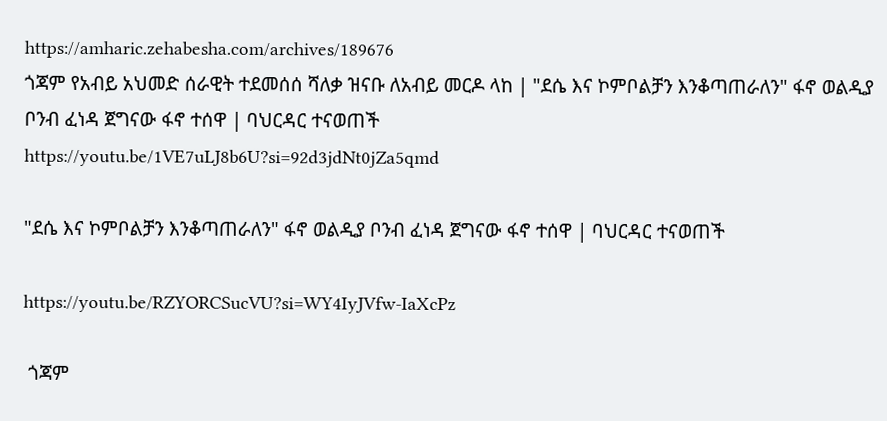https://amharic.zehabesha.com/archives/189676
ጎጃም የአብይ አህመድ ሰራዊት ተደመሰሰ ሻለቃ ዝናቡ ለአብይ መርዶ ላከ | "ደሴ እና ኮምቦልቻን እንቆጣጠራለን" ፋኖ ወልዲያ ቦንብ ፈነዳ ጀግናው ፋኖ ተሰዋ | ባህርዳር ተናወጠች
https://youtu.be/1VE7uLJ8b6U?si=92d3jdNt0jZa5qmd

"ደሴ እና ኮምቦልቻን እንቆጣጠራለን" ፋኖ ወልዲያ ቦንብ ፈነዳ ጀግናው ፋኖ ተሰዋ | ባህርዳር ተናወጠች

https://youtu.be/RZYORCSucVU?si=WY4IyJVfw-IaXcPz

 ጎጃም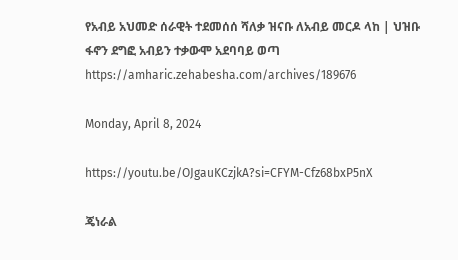የአብይ አህመድ ሰራዊት ተደመሰሰ ሻለቃ ዝናቡ ለአብይ መርዶ ላከ | ህዝቡ ፋኖን ደግፎ አብይን ተቃውሞ አደባባይ ወጣ
https://amharic.zehabesha.com/archives/189676

Monday, April 8, 2024

https://youtu.be/OJgauKCzjkA?si=CFYM-Cfz68bxP5nX

ጄነራል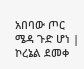አበባው ጦር ሜዳ ጉድ ሆነ | ኮረኔል ደመቀ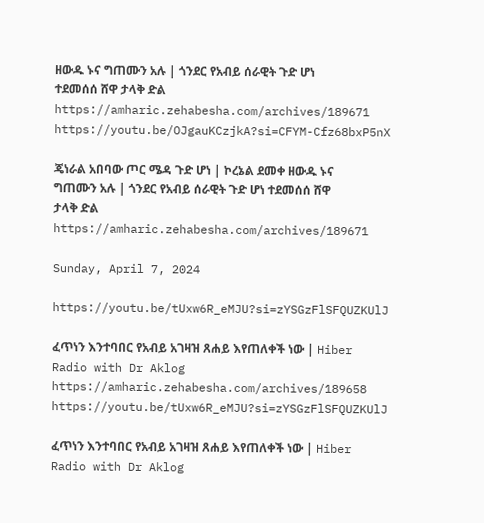ዘውዱ ኑና ግጠሙን አሉ | ጎንደር የአብይ ሰራዊት ጉድ ሆነ ተደመሰሰ ሸዋ ታላቅ ድል
https://amharic.zehabesha.com/archives/189671
https://youtu.be/OJgauKCzjkA?si=CFYM-Cfz68bxP5nX

ጄነራል አበባው ጦር ሜዳ ጉድ ሆነ | ኮረኔል ደመቀ ዘውዱ ኑና ግጠሙን አሉ | ጎንደር የአብይ ሰራዊት ጉድ ሆነ ተደመሰሰ ሸዋ ታላቅ ድል
https://amharic.zehabesha.com/archives/189671

Sunday, April 7, 2024

https://youtu.be/tUxw6R_eMJU?si=zYSGzFlSFQUZKUlJ

ፈጥነን እንተባበር የአብይ አገዛዝ ጸሐይ እየጠለቀች ነው | Hiber Radio with Dr Aklog
https://amharic.zehabesha.com/archives/189658
https://youtu.be/tUxw6R_eMJU?si=zYSGzFlSFQUZKUlJ

ፈጥነን እንተባበር የአብይ አገዛዝ ጸሐይ እየጠለቀች ነው | Hiber Radio with Dr Aklog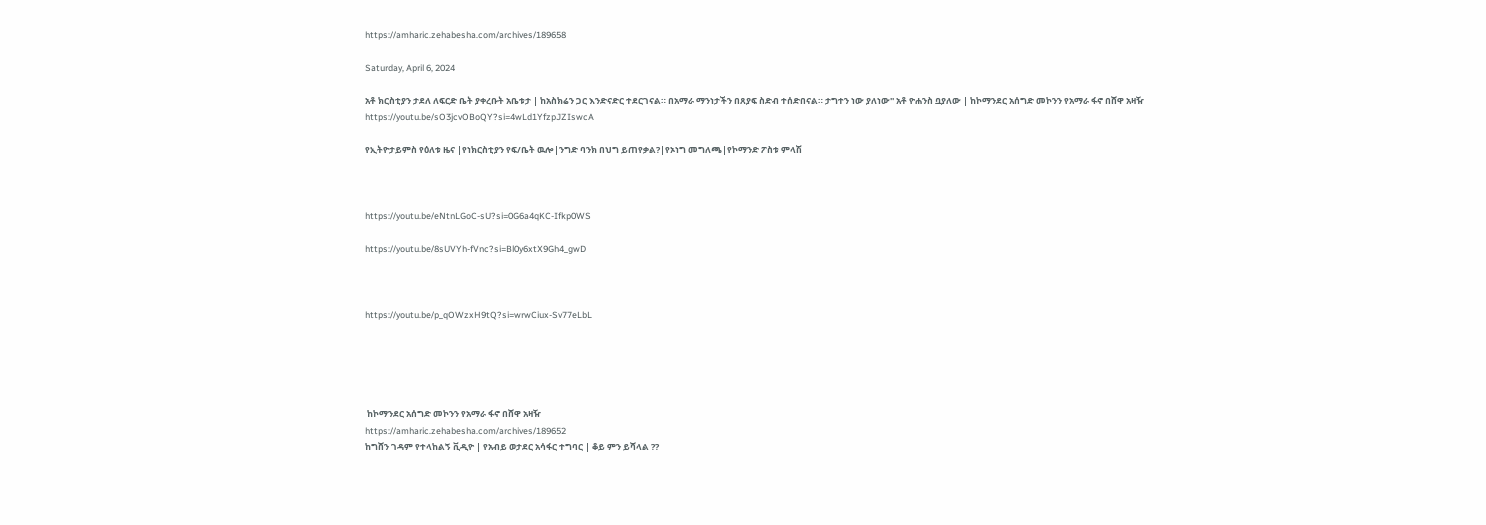https://amharic.zehabesha.com/archives/189658

Saturday, April 6, 2024

አቶ ክርስቲያን ታደለ ለፍርድ ቤት ያቀረቡት አቤቱታ | ከአስክሬን ጋር እንድናድር ተደርገናል። በአማራ ማንነታችን በጸያፍ ስድብ ተሰድበናል። ታግተን ነው ያለነው'' አቶ ዮሐንስ ቧያለው | ከኮማንደር አሰግድ መኮንን የአማራ ፋኖ በሸዋ አዛዥ
https://youtu.be/sO3jcvOBoQY?si=4wLd1YfzpJZIswcA

የኢትዮታይምስ የዕለቱ ዜና |የነክርስቲያን የፍ/ቤት ዉሎ|ንግድ ባንክ በህግ ይጠየቃል?|የኦነግ መግለጫ|የኮማንድ ፖስቱ ምላሽ



https://youtu.be/eNtnLGoC-sU?si=0G6a4qKC-Ifkp0WS

https://youtu.be/8sUVYh-fVnc?si=Bl0y6xtX9Gh4_gwD



https://youtu.be/p_qOWzxH9tQ?si=wrwCiux-Sv77eLbL





 ከኮማንደር አሰግድ መኮንን የአማራ ፋኖ በሸዋ አዛዥ
https://amharic.zehabesha.com/archives/189652
ከግሸን ገዳም የተላከልኝ ቪዲዮ | የአብይ ወታደር አሳፋር ተግባር | ቆይ ምን ይሻላል ??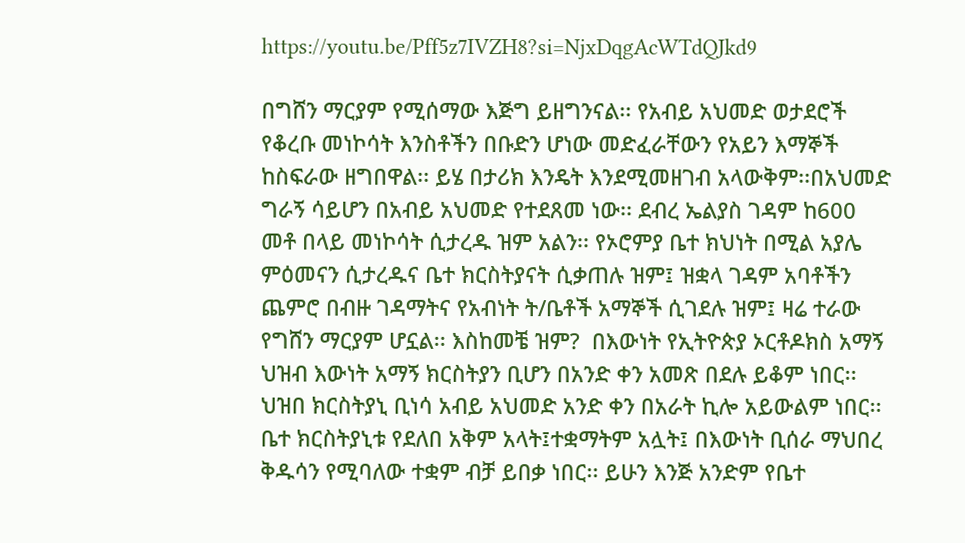https://youtu.be/Pff5z7IVZH8?si=NjxDqgAcWTdQJkd9

በግሸን ማርያም የሚሰማው እጅግ ይዘግንናል፡፡ የአብይ አህመድ ወታደሮች የቆረቡ መነኮሳት እንስቶችን በቡድን ሆነው መድፈራቸውን የአይን እማኞች ከስፍራው ዘግበዋል፡፡ ይሄ በታሪክ እንዴት እንደሚመዘገብ አላውቅም፡፡በአህመድ ግራኝ ሳይሆን በአብይ አህመድ የተደጸመ ነው፡፡ ደብረ ኤልያስ ገዳም ከ600 መቶ በላይ መነኮሳት ሲታረዱ ዝም አልን፡፡ የኦሮምያ ቤተ ክህነት በሚል አያሌ ምዕመናን ሲታረዱና ቤተ ክርስትያናት ሲቃጠሉ ዝም፤ ዝቋላ ገዳም አባቶችን ጨምሮ በብዙ ገዳማትና የአብነት ት/ቤቶች አማኞች ሲገደሉ ዝም፤ ዛሬ ተራው የግሸን ማርያም ሆኗል፡፡ እስከመቼ ዝም?  በእውነት የኢትዮጵያ ኦርቶዶክስ አማኝ ህዝብ እውነት አማኝ ክርስትያን ቢሆን በአንድ ቀን አመጽ በደሉ ይቆም ነበር፡፡ ህዝበ ክርስትያኒ ቢነሳ አብይ አህመድ አንድ ቀን በአራት ኪሎ አይውልም ነበር፡፡ ቤተ ክርስትያኒቱ የደለበ አቅም አላት፤ተቋማትም አሏት፤ በእውነት ቢሰራ ማህበረ ቅዱሳን የሚባለው ተቋም ብቻ ይበቃ ነበር፡፡ ይሁን እንጅ አንድም የቤተ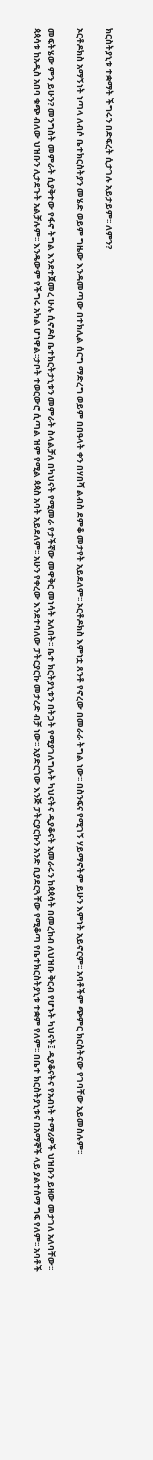ክርስትያኒቱ ተቋማት ችግሩን በድፍረት ሲታገሉ አይታይም፡፡ ለምን?

ኦርቶዶክስ አማኝነት ነጣላ ለብሶ ቤተክርስትያን መሄድ ወይም ግዜው እንዳመጣው በተክሊል ሰርግ ማድረግ ወይም በበዓላት ቀን በሃበሻ ልብስ ደምቆ መታየት አይደለም፡፡ ኦርቶዶክስ እምነቷ ጸንቶ የኖረው በመራራ ትግል ነው፡፡ በስንፍና የሚገኝ ሃይማኖትም ይሁን እምነት አይኖርም፡፡ አባቶችም ጭምር ክርስትናው የገባቸው አይመስሉም፡፡

መፍትሄው ምን ይሁን? መንግስት መምራት ሲያቅተው የፋኖ ትግል እንደተጀመረ ሁሉ ሲኖዶስ ቤተክርትታኒቱን መምራት ስላልቻለ በካህናት የሚመራ የታችኛው መዋቅር መነሳት አለበት፡፡ ቤተ ክርትያኒቱን በትጋት የሚያገለግሉት ካህናትና ዲያቆናት አመራሩን ከጳጳሳት በመረከብ ለህዝቡ ቅርብ የሆኑት ካህናት፤ ዲያቆናትና የአብነት ተማሪዎች ህዝቡን ይዘው መታገለ አለባቸው፡፡ ጳጳሳቱ ከአዲስ አበባ ቁጭ ብለው ህዝቡን ሊታደጉት አልቻሉም፡፡ እንዴውም የችግሩ አካል ሆነዋል፡፡ታቦት ተወርውሮ ሲጣል ዝም የሚል ጳጳስ አባት አይደለም፡፡ አሁን የቀረው እንደተባለው ፓትርያርኩ መታረድ ብቻ ነው፡፡ አያድርገው እንጅ ፓትርያርኩን አንድ ቢያደርጓቸው የሚቆጣ የቤተክርስትያኒቱ ተቋም የለም፡፡ በቤተ ክርስትያኒቱና በአማኞች ላይ ያልተሰማ ግፍ የለም፡፡ አባቶች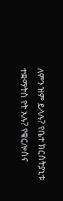ለምን ዝም ይላሉ? የቤተ ክርስትያኒቱ ተቋማትስ የት አሉ? የቄርሎስና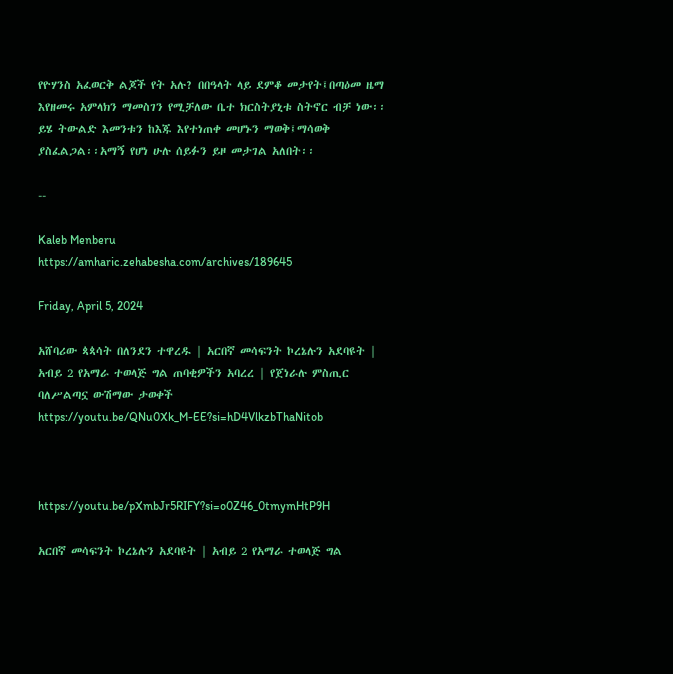የዮሃንስ አፈወርቅ ልጆች የት አሉ? በበዓላት ላይ ደምቆ መታየት፤በጣዕመ ዜማ እየዘመሩ አምላክን ማመስገን የሚቻለው ቤተ ክርስትያኒቱ ስትኖር ብቻ ነው፡፡ ይሄ ትውልድ እመንቱን ከእጁ እየተነጠቀ መሆኑን ማወቅ፤ማሳወቅ ያስፈልጋል፡፡አማኝ የሆነ ሁሉ ሰይፉን ይዞ መታገል አለበት፡፡

--

Kaleb Menberu
https://amharic.zehabesha.com/archives/189645

Friday, April 5, 2024

አሸባሪው ጳጳሳት በለንደን ተዋረዱ | አርበኛ መሳፍንት ኮረኔሉን አደባዩት | አብይ 2 የአማራ ተወላጅ ግል ጠባቂዎችን አባረረ | የጀነራሉ ምስጢር ባለሥልጣኗ ውሽማው ታወቀች
https://youtu.be/QNu0Xk_M-EE?si=hD4VlkzbThaNitob



https://youtu.be/pXmbJr5RIFY?si=o0Z46_0tmymHtP9H

አርበኛ መሳፍንት ኮረኔሉን አደባዩት | አብይ 2 የአማራ ተወላጅ ግል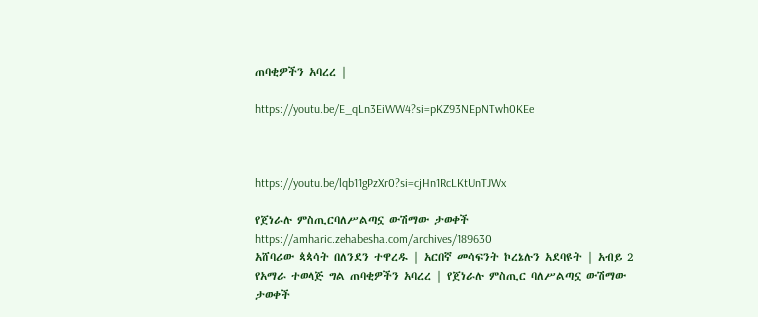ጠባቂዎችን አባረረ |

https://youtu.be/E_qLn3EiWW4?si=pKZ93NEpNTwh0KEe



https://youtu.be/lqb11gPzXr0?si=cjHn1RcLKtUnTJWx

የጀነራሉ ምስጢርባለሥልጣኗ ውሽማው ታወቀች
https://amharic.zehabesha.com/archives/189630
አሸባሪው ጳጳሳት በለንደን ተዋረዱ | አርበኛ መሳፍንት ኮረኔሉን አደባዩት | አብይ 2 የአማራ ተወላጅ ግል ጠባቂዎችን አባረረ | የጀነራሉ ምስጢር ባለሥልጣኗ ውሽማው ታወቀች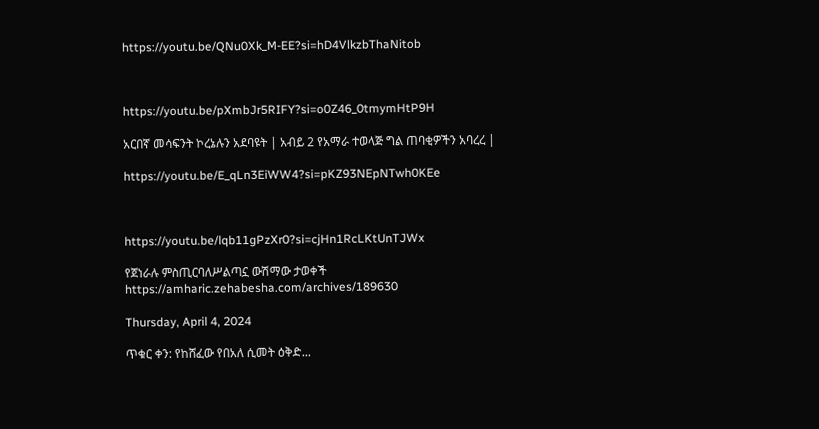https://youtu.be/QNu0Xk_M-EE?si=hD4VlkzbThaNitob



https://youtu.be/pXmbJr5RIFY?si=o0Z46_0tmymHtP9H

አርበኛ መሳፍንት ኮረኔሉን አደባዩት | አብይ 2 የአማራ ተወላጅ ግል ጠባቂዎችን አባረረ |

https://youtu.be/E_qLn3EiWW4?si=pKZ93NEpNTwh0KEe



https://youtu.be/lqb11gPzXr0?si=cjHn1RcLKtUnTJWx

የጀነራሉ ምስጢርባለሥልጣኗ ውሽማው ታወቀች
https://amharic.zehabesha.com/archives/189630

Thursday, April 4, 2024

ጥቁር ቀን: የከሸፈው የበአለ ሲመት ዕቅድ...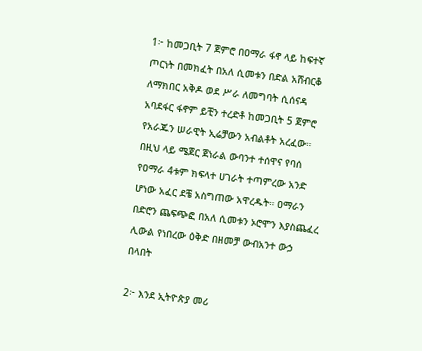1፦ ከመጋቢት 7 ጀምሮ በዐማራ ፋኖ ላይ ከፍተኛ ጦርነት በመክፈት በአለ ሲመቱን በድል አሸብርቆ ለማክበር አቅዶ ወደ ሥራ ለመግባት ሲሰናዳ አባደፋር ፋኖም ይቺን ተረድቶ ከመጋቢት 5 ጀምሮ የአራጁን ሠራዊት ኢሬቻውን አብልቶት አረፈው። በዚህ ላይ ሜጀር ጀነራል ውባንተ ተሰዋና የባሰ የዐማራ 4ቱም ክፍላተ ሀገራት ተጣምረው አንድ ሆነው አፈር ደቼ አስግጠው አዋረዱት። ዐማራን በድሮን ጨፍጭፎ በአለ ሲመቱን ኦሮሞን እያስጨፈረ ሊውል የነበረው ዕቅድ በዘመቻ ውብአንተ ውኃ በላበት

2፦ እንደ ኢትዮጵያ መሪ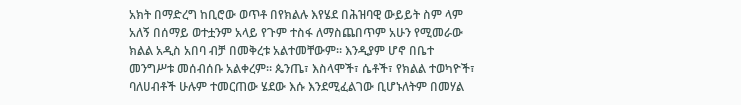አክት በማድረግ ከቢሮው ወጥቶ በየክልሉ እየሄደ በሕዝባዊ ውይይት ስም ላም አለኝ በሰማይ ወተቷንም አላይ የጉም ተስፋ ለማስጨበጥም አሁን የሚመራው ክልል አዲስ አበባ ብቻ በመቅረቱ አልተመቸውም። እንዲያም ሆኖ በቤተ መንግሥቱ መሰብሰቡ አልቀረም። ጴንጤ፣ እስላሞች፣ ሴቶች፣ የክልል ተወካዮች፣ ባለሀብቶች ሁሉም ተመርጠው ሄደው እሱ እንደሚፈልገው ቢሆኑለትም በመሃል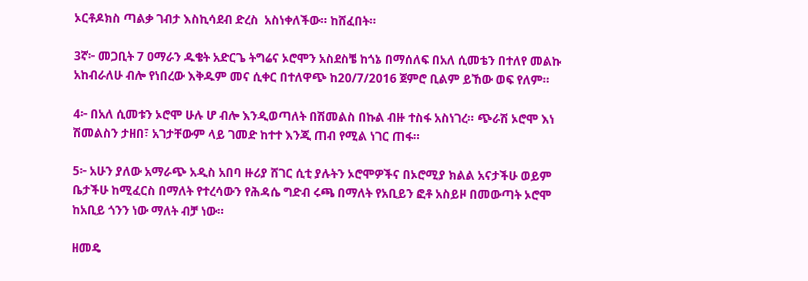ኦርቶዶክስ ጣልቃ ገብታ እስኪሳደብ ድረስ  አስነቀለችው። ከሸፈበት።

3ኛ፦ መጋቢት 7 ዐማራን ዱቄት አድርጌ ትግሬና ኦሮሞን አስደስቼ ከጎኔ በማሰለፍ በአለ ሲመቴን በተለየ መልኩ አከብራለሁ ብሎ የነበረው እቅዱም መና ሲቀር በተለዋጭ ከ20/7/2016 ጀምሮ ቢልም ይኸው ወፍ የለም።

4፦ በአለ ሲመቱን ኦሮሞ ሁሉ ሆ ብሎ እንዲወጣለት በሽመልስ በኩል ብዙ ተስፋ አስነገረ። ጭራሽ ኦሮሞ እነ ሽመልስን ታዘበ፣ አገታቸውም ላይ ገመድ ከተተ እንጂ ጠብ የሚል ነገር ጠፋ።

5፦ አሁን ያለው አማራጭ አዲስ አበባ ዙሪያ ሸገር ሲቲ ያሉትን ኦሮሞዎችና በኦሮሚያ ክልል አናታችሁ ወይም ቤታችሁ ከሚፈርስ በማለት የተረሳውን የሕዳሴ ግድብ ሩጫ በማለት የአቢይን ፎቶ አስይዞ በመውጣት ኦሮሞ ከአቢይ ጎንን ነው ማለት ብቻ ነው።

ዘመዴ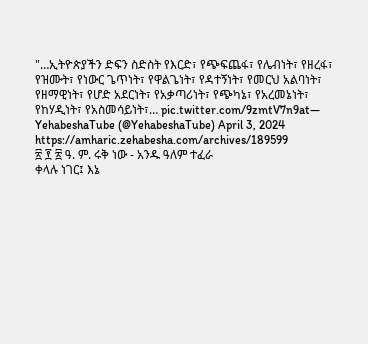"…ኢትዮጵያችን ድፍን ስድስት የእርድ፣ የጭፍጨፋ፣ የሌብነት፣ የዘረፋ፣ የዝሙት፣ የነውር ጌጥነት፣ የዋልጌነት፣ የዳተኝነት፣ የመርህ አልባነት፣ የዘማዊነት፣ የሆድ አደርነት፣ የአቃጣሪነት፣ የጭካኔ፣ የአረመኔነት፣ የከሃዲነት፣ የአስመሳይነት፣… pic.twitter.com/9zmtV7n9at— YehabeshaTube (@YehabeshaTube) April 3, 2024
https://amharic.zehabesha.com/archives/189599
፳ ፻ ፳ ዓ. ም. ሩቅ ነው - አንዱ ዓለም ተፈራ
ቀላሉ ነገር፤ እኔ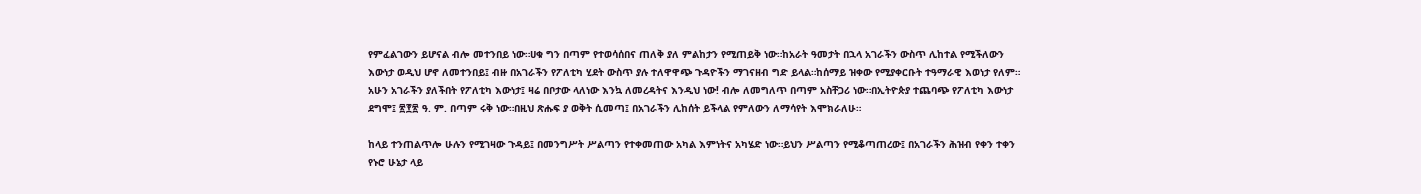የምፈልገውን ይሆናል ብሎ መተንበይ ነው።ሀቁ ግን በጣም የተወሳሰበና ጠለቅ ያለ ምልከታን የሚጠይቅ ነው።ከአራት ዓመታት በኋላ አገራችን ውስጥ ሊከተል የሚችለውን እውነታ ወዲህ ሆኖ ለመተንበይ፤ ብዙ በአገራችን የፖለቲካ ሂደት ውስጥ ያሉ ተለዋዋጭ ጉዳዮችን ማገናዘብ ግድ ይላል።ከሰማይ ዝቀው የሚያቀርቡት ተዓማራዊ እወነታ የለም። አሁን አገራችን ያለችበት የፖለቲካ እውነታ፤ ዛሬ በቦታው ላለነው እንኳ ለመረዳትና እንዲህ ነው! ብሎ ለመግለጥ በጣም አስቸጋሪ ነው።በኢትዮጵያ ተጨባጭ የፖለቲካ እውነታ ደግሞ፤ ፳፻፳ ዓ. ም. በጣም ሩቅ ነው።በዚህ ጽሑፍ ያ ወቅት ሲመጣ፤ በአገራችን ሊከሰት ይችላል የምለውን ለማሳየት እሞክራለሁ።

ከላይ ተንጠልጥሎ ሁሉን የሚገዛው ጉዳይ፤ በመንግሥት ሥልጣን የተቀመጠው አካል እምነትና አካሄድ ነው።ይህን ሥልጣን የሚቆጣጠረው፤ በአገራችን ሕዝብ የቀን ተቀን የኑሮ ሁኔታ ላይ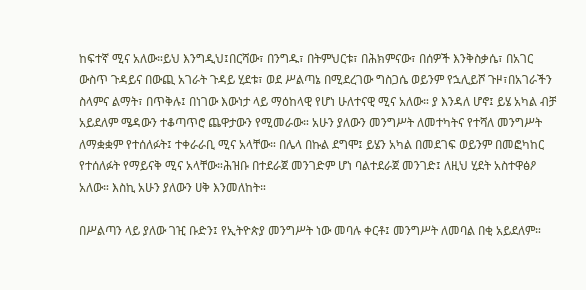ከፍተኛ ሚና አለው።ይህ እንግዲህ፤በርሻው፣ በንግዱ፣ በትምህርቱ፣ በሕክምናው፣ በሰዎች እንቅስቃሴ፣ በአገር ውስጥ ጉዳይና በውጪ አገራት ጉዳይ ሂደቱ፣ ወደ ሥልጣኔ በሚደረገው ግስጋሴ ወይንም የኋሊይሾ ጉዞ፣በአገራችን ስላምና ልማት፣ በጥቅሉ፤ በነገው እውነታ ላይ ማዕከላዊ የሆነ ሁለተናዊ ሚና አለው። ያ እንዳለ ሆኖ፤ ይሄ አካል ብቻ አይደለም ሜዳውን ተቆጣጥሮ ጨዋታውን የሚመራው። አሁን ያለውን መንግሥት ለመተካትና የተሻለ መንግሥት ለማቋቋም የተሰለፉት፤ ተቀራራቢ ሚና አላቸው። በሌላ በኩል ደግሞ፤ ይሄን አካል በመደገፍ ወይንም በመፎካከር የተሰለፉት የማይናቅ ሚና አላቸው።ሕዝቡ በተደራጀ መንገድም ሆነ ባልተደራጀ መንገድ፤ ለዚህ ሂደት አስተዋፅዖ አለው። እስኪ አሁን ያለውን ሀቅ እንመለከት።

በሥልጣን ላይ ያለው ገዢ ቡድን፤ የኢትዮጵያ መንግሥት ነው መባሉ ቀርቶ፤ መንግሥት ለመባል በቂ አይደለም።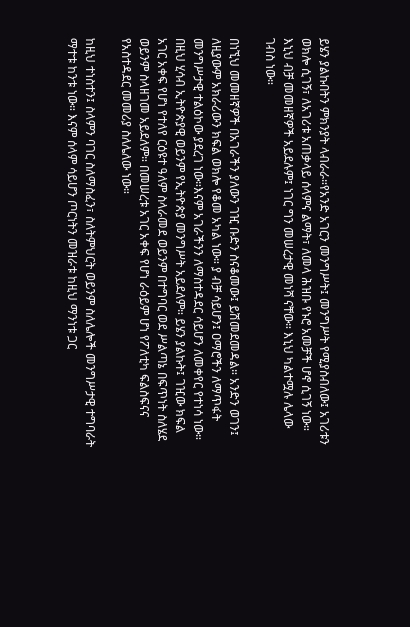ይሄን ያልኩበትን ምክንያት ላብራራ።የአንድ አገርን መንግሥት፤ መንግሥት የሚያስብለው፤ አገሪቱን ወክሎ ሲገኝ፣ ለአገሪቱ አጠቃላይ ሰላምና ልማት፣ ለመላ ሕዝቡ የኑሮ አመቻች ሆኖ ሲገኝ ነው። እኒህ ብቻ መመዘኛዎች አይደሉም፤ ነገር ግን መሠረታዊ መነሻ ናቸው። እኒህ ካልተሟሉ ሌላው ገብስ ነው።

በነኚህ መመዘኛዎች በአገራችን ያለውን ገዢ ቡድን ስናቆመው፤ ይሽመደመዳል። አንድን ወገን፤ ለዚያውም አክራሪውን ክፍል ወክሎ የቆመ አካል ነው። ያ ብቻ ሳይሆን፤ ዐማሮችን ለማጥፋት መንግሥታዊ ተልዕኮው ያደረገ ነው።እናም አገራችንን ለማስተዳደር ሳይሆን ለመቀየር የተነሳ ነው። በዚህ ሂሳብ ኢትዮጵያዊ ወይንም የኢትዮጵያ መንግሥት አይደለም። ይሄን ያልኩት፤ ገዢው ክፍል አገር አቀፍ የሆነ የተለየ ርዕዩተ ዓለም ስላራመደ ወይንም በተግባር ወደ ሥልጣኔ በፍጥነት ስለሄደ ወይንም ስላዘገመ አይደለም። በመሠረቱ አገር አቀፍ የሆነ ራዕይም ሆነ የፖለቲካ ፍልስፍናና የአስተዳደር መመሪያ ስለሌለው ነው።

ከዚህ ተነስተን፤ ስላምን ባገር ስለማስፈን፣ ስለትምህርት ወይንም ስለሌሎች መንግሥታዊ ተግባራት ማተቱ ከንቱ ነው። እናም ሰላም ሳይሆን ጦርነትን መዝራቱ ከዚህ ማንነቱ ጋር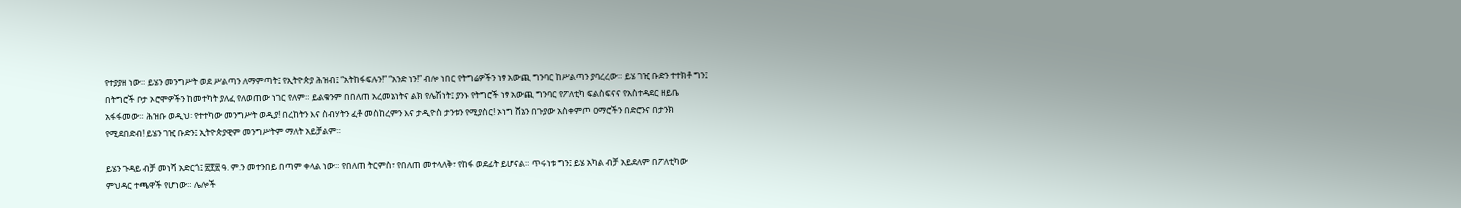የተያያዘ ነው። ይሄን መንግሥት ወደ ሥልጣን ለማምጣት፤ የኢትዮጵያ ሕዝብ፤ “አትከፋፍሉን!” “አንድ ነን!” ብሎ ነበር የትግሬዎችን ነፃ አውጪ ግንባር ከሥልጣን ያባረረው። ይሄ ገዢ ቡድን ተተክቶ ግን፤ በትግሮች ቦታ ኦሮሞዎችን ከመተካት ያለፈ የለወጠው ነገር የለም። ይልቁንም በበለጠ አረመኔነትና ልክ የሌሽነት፤ ያንኑ የትግሮች ነፃ አውጪ ግንባር የፖለቲካ ፍልስፍናና የአስተዳደር ዘይቤ አፋፋመው። ሕዝቡ ወዲህ፡ የተተካው መንግሥት ወዲያ! በረከትን እና ስብሃትን ፈቶ መስከረምን እና ታዲዮስ ታንቱን የሚያስር! ኦነግ ሸኔን በጉያው አስቀምጦ ዐማሮችን በድሮንና በታንክ የሚደበድብ! ይሄን ገዢ ቡድን፤ ኢትዮጵያዊም መንግሥትም ማለት አይቻልም።

ይሄን ጉዳይ ብቻ መነሻ አድርጎ፤ ፳፻፳ ዓ. ም.ን መተንበይ በጣም ቀላል ነው። የበለጠ ትርምስ፣ የበለጠ መተላለቅ፣ የከፋ ወደፊት ይሆናል። ጥሩነቱ ግን፤ ይሄ አካል ብቻ አይደለም በፖለቲካው ምህዳር ተጫዋች የሆነው። ሌሎች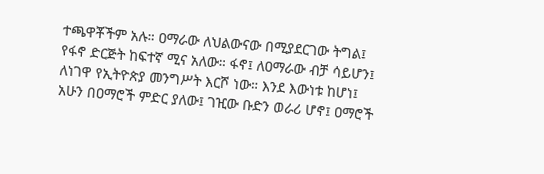ተጫዋቾችም አሉ። ዐማራው ለህልውናው በሚያደርገው ትግል፤ የፋኖ ድርጅት ከፍተኛ ሚና አለው። ፋኖ፤ ለዐማራው ብቻ ሳይሆን፤ ለነገዋ የኢትዮጵያ መንግሥት እርሾ ነው። እንደ እውነቱ ከሆነ፤ አሁን በዐማሮች ምድር ያለው፤ ገዢው ቡድን ወራሪ ሆኖ፤ ዐማሮች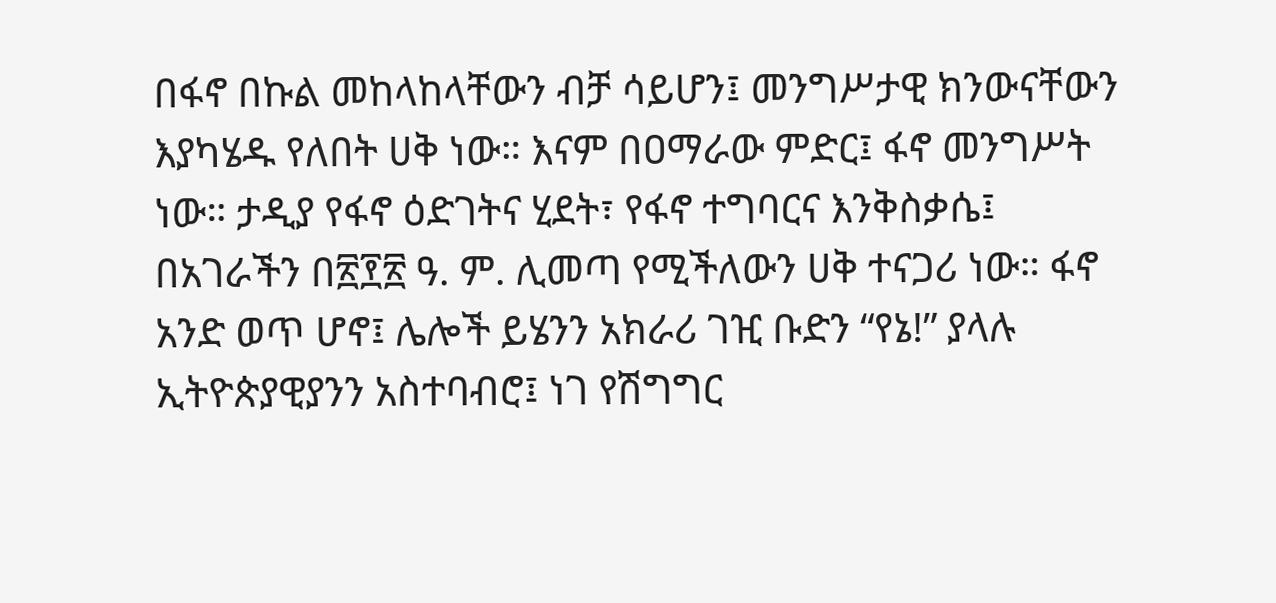በፋኖ በኩል መከላከላቸውን ብቻ ሳይሆን፤ መንግሥታዊ ክንውናቸውን እያካሄዱ የለበት ሀቅ ነው። እናም በዐማራው ምድር፤ ፋኖ መንግሥት ነው። ታዲያ የፋኖ ዕድገትና ሂደት፣ የፋኖ ተግባርና እንቅስቃሴ፤ በአገራችን በ፳፻፳ ዓ. ም. ሊመጣ የሚችለውን ሀቅ ተናጋሪ ነው። ፋኖ አንድ ወጥ ሆኖ፤ ሌሎች ይሄንን አክራሪ ገዢ ቡድን “የኔ!” ያላሉ ኢትዮጵያዊያንን አስተባብሮ፤ ነገ የሽግግር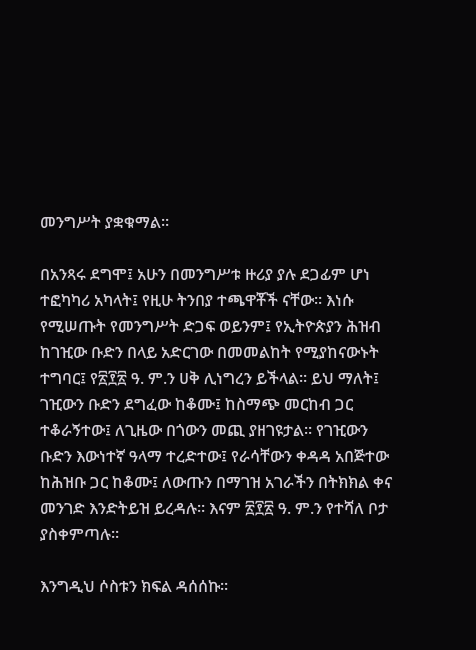መንግሥት ያቋቁማል።

በአንጻሩ ደግሞ፤ አሁን በመንግሥቱ ዙሪያ ያሉ ደጋፊም ሆነ ተፎካካሪ አካላት፤ የዚሁ ትንበያ ተጫዋቾች ናቸው። እነሱ የሚሠጡት የመንግሥት ድጋፍ ወይንም፤ የኢትዮጵያን ሕዝብ ከገዢው ቡድን በላይ አድርገው በመመልከት የሚያከናውኑት ተግባር፤ የ፳፻፳ ዓ. ም.ን ሀቅ ሊነግረን ይችላል። ይህ ማለት፤ ገዢውን ቡድን ደግፈው ከቆሙ፤ ከስማጭ መርከብ ጋር ተቆራኝተው፤ ለጊዜው በጎውን መጪ ያዘገዩታል። የገዢውን ቡድን እውነተኛ ዓላማ ተረድተው፤ የራሳቸውን ቀዳዳ አበጅተው ከሕዝቡ ጋር ከቆሙ፤ ለውጡን በማገዝ አገራችን በትክክል ቀና መንገድ እንድትይዝ ይረዳሉ። እናም ፳፻፳ ዓ. ም.ን የተሻለ ቦታ ያስቀምጣሉ።

እንግዲህ ሶስቱን ክፍል ዳሰሰኩ።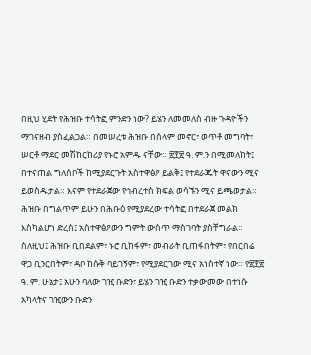በዚህ ሂደት የሕዝቡ ተሳትፎ ምንድን ነው? ይሄን ለመመለስ ብዙ ጉዳዮችን ማገናዘብ ያስፈልጋል። በመሠረቱ ሕዝቡ በሰላም መኖር፣ ወጥቶ መግባት፣ ሠርቶ ማደር መሽከርከሪያ የኑሮ አምዱ ናቸው። ፳፻፳ ዓ. ም.ን በሚመለከት፤ በተናጠል ግለሰቦች ከሚያደርጉት አስተዋፅዖ ይልቅ፤ የተደራጁት ዋናውን ሚና ይወስዱታል። እናም የተደራጀው የኅብረተስ ክፍል ወሳኙን ሚና ይጫወታል። ሕዝቡ በግልጥም ይሁን በሕቡዕ የሚያደረው ተሳትፎ በተደራጀ መልክ እስካልሆነ ድረስ፤ አስተዋፅዖውን ግምት ውስጥ ማስገባት ያስቸግራል። ስለዚህ፤ ሕዝቡ ቢበደልም፣ ኑሮ ቢከፋም፣ መብራት ቢጠፋበትም፣ የበርበሬ ዋጋ ቢንርበትም፣ ዳቦ ከሱቅ ባይገኝም፣ የሚያደርገው ሚና አነስተኛ ነው። የ፳፻፳ ዓ. ም. ሁኔታ፤ አሁን ባለው ገዢ ቡድን፣ ይሄን ገዢ ቡድን ተቃውመው በተነሱ አካላትና ገዢውን ቡድን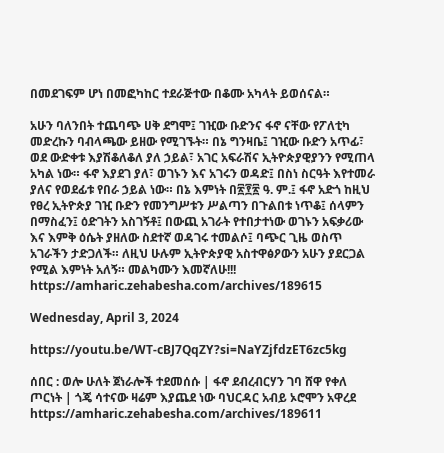በመደገፍም ሆነ በመፎካከር ተደራጅተው በቆሙ አካላት ይወሰናል።

አሁን ባለንበት ተጨባጭ ሀቅ ደግሞ፤ ገዢው ቡድንና ፋኖ ናቸው የፖለቲካ መድረኩን ባብላጫው ይዘው የሚገኙት። በኔ ግንዛቤ፤ ገዢው ቡድን አጥፊ፣ ወደ ውድቀቱ እያሽቆለቆለ ያለ ኃይል፣ አገር አፍራሽና ኢትዮጵያዊያንን የሚጠላ አካል ነው። ፋኖ እያደገ ያለ፣ ወገኑን እና አገሩን ወዳድ፤ በስነ ስርዓት እየተመራ ያለና የወደፊቱ የበራ ኃይል ነው። በኔ እምነት በ፳፻፳ ዓ. ም.፤ ፋኖ አድጎ ከዚህ የፀረ ኢትዮጵያ ገዢ ቡድን የመንግሥቱን ሥልጣን በጉልበቱ ነጥቆ፤ ሰላምን በማስፈን፤ ዕድገትን አስገኝቶ፤ በውጪ አገራት የተበታተነው ወገኑን አፍቃሪው እና እምቅ ዕሴት ያዘለው ስደተኛ ወዳገሩ ተመልሶ፤ ባጭር ጊዜ ወስጥ አገራችን ታድጋለች። ለዚህ ሁሉም ኢትዮጵያዊ አስተዋፅዖውን አሁን ያደርጋል የሚል እምነት አለኝ። መልካሙን እመኛለሁ!!!
https://amharic.zehabesha.com/archives/189615

Wednesday, April 3, 2024

https://youtu.be/WT-cBJ7QqZY?si=NaYZjfdzET6zc5kg

ሰበር : ወሎ ሁለት ጀነራሎች ተደመሰሱ | ፋኖ ደብረብርሃን ገባ ሸዋ የቀለ ጦርነት | ጎጄ ሳተናው ዛሬም እያጨደ ነው ባህርዳር አብይ ኦሮሞን አዋረደ
https://amharic.zehabesha.com/archives/189611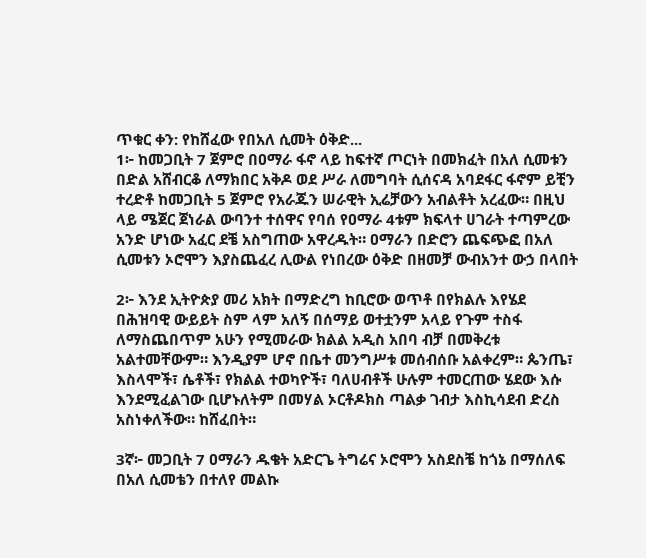ጥቁር ቀን: የከሸፈው የበአለ ሲመት ዕቅድ...
1፦ ከመጋቢት 7 ጀምሮ በዐማራ ፋኖ ላይ ከፍተኛ ጦርነት በመክፈት በአለ ሲመቱን በድል አሸብርቆ ለማክበር አቅዶ ወደ ሥራ ለመግባት ሲሰናዳ አባደፋር ፋኖም ይቺን ተረድቶ ከመጋቢት 5 ጀምሮ የአራጁን ሠራዊት ኢሬቻውን አብልቶት አረፈው። በዚህ ላይ ሜጀር ጀነራል ውባንተ ተሰዋና የባሰ የዐማራ 4ቱም ክፍላተ ሀገራት ተጣምረው አንድ ሆነው አፈር ደቼ አስግጠው አዋረዱት። ዐማራን በድሮን ጨፍጭፎ በአለ ሲመቱን ኦሮሞን እያስጨፈረ ሊውል የነበረው ዕቅድ በዘመቻ ውብአንተ ውኃ በላበት

2፦ እንደ ኢትዮጵያ መሪ አክት በማድረግ ከቢሮው ወጥቶ በየክልሉ እየሄደ በሕዝባዊ ውይይት ስም ላም አለኝ በሰማይ ወተቷንም አላይ የጉም ተስፋ ለማስጨበጥም አሁን የሚመራው ክልል አዲስ አበባ ብቻ በመቅረቱ አልተመቸውም። እንዲያም ሆኖ በቤተ መንግሥቱ መሰብሰቡ አልቀረም። ጴንጤ፣ እስላሞች፣ ሴቶች፣ የክልል ተወካዮች፣ ባለሀብቶች ሁሉም ተመርጠው ሄደው እሱ እንደሚፈልገው ቢሆኑለትም በመሃል ኦርቶዶክስ ጣልቃ ገብታ እስኪሳደብ ድረስ  አስነቀለችው። ከሸፈበት።

3ኛ፦ መጋቢት 7 ዐማራን ዱቄት አድርጌ ትግሬና ኦሮሞን አስደስቼ ከጎኔ በማሰለፍ በአለ ሲመቴን በተለየ መልኩ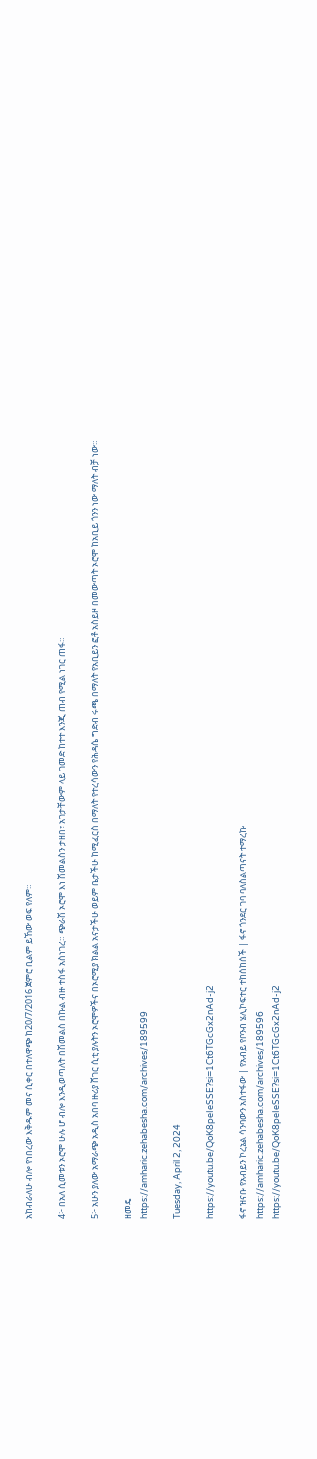አከብራለሁ ብሎ የነበረው እቅዱም መና ሲቀር በተለዋጭ ከ20/7/2016 ጀምሮ ቢልም ይኸው ወፍ የለም።

4፦ በአለ ሲመቱን ኦሮሞ ሁሉ ሆ ብሎ እንዲወጣለት በሽመልስ በኩል ብዙ ተስፋ አስነገረ። ጭራሽ ኦሮሞ እነ ሽመልስን ታዘበ፣ አገታቸውም ላይ ገመድ ከተተ እንጂ ጠብ የሚል ነገር ጠፋ።

5፦ አሁን ያለው አማራጭ አዲስ አበባ ዙሪያ ሸገር ሲቲ ያሉትን ኦሮሞዎችና በኦሮሚያ ክልል አናታችሁ ወይም ቤታችሁ ከሚፈርስ በማለት የተረሳውን የሕዳሴ ግድብ ሩጫ በማለት የአቢይን ፎቶ አስይዞ በመውጣት ኦሮሞ ከአቢይ ጎንን ነው ማለት ብቻ ነው።

ዘመዴ
https://amharic.zehabesha.com/archives/189599

Tuesday, April 2, 2024

https://youtu.be/QoK8peIeSSE?si=1Ct6TGcGx2nAd-j2

ፋኖ ዝናቡ የአብይን ኮረኔል ሳንባውን አስተፋው | የአብይ የቦንብ ሄሊኮፍተር ተከሰከሰች | ፋኖ ጎንደር ገባ ባለስልጣናት ተማረኩ
https://amharic.zehabesha.com/archives/189596
https://youtu.be/QoK8peIeSSE?si=1Ct6TGcGx2nAd-j2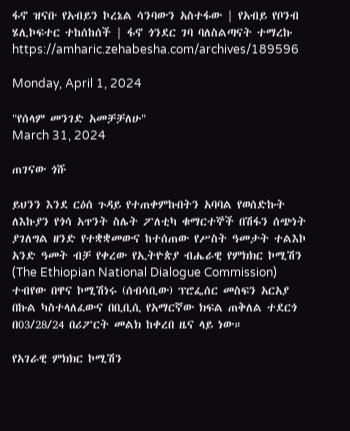ፋኖ ዝናቡ የአብይን ኮረኔል ሳንባውን አስተፋው | የአብይ የቦንብ ሄሊኮፍተር ተከሰከሰች | ፋኖ ጎንደር ገባ ባለስልጣናት ተማረኩ
https://amharic.zehabesha.com/archives/189596

Monday, April 1, 2024

"የሰላም መንገድ አመቻቻለሁ"
March 31, 2024

ጠገናው ጎሹ

ይህንን እንደ ርዕሰ ጉዳይ የተጠቀምኩበትን አባባል የወሰድኩት ለእኩያን የጎሳ አጥንት ስሌት ፖለቲካ ቁማርተኞች በሽፋን ሰጭነት ያገለግል ዘንድ የተቋቋመውና ከተሰጠው የሥስት ዓመታት ተልእኮ አንድ ዓመት ብቻ የቀረው የኢትዮጵያ ብሔራዊ የምክክር ኮሚሽን (The Ethiopian National Dialogue Commission) ተብየው በዋና ኮሚሽነሩ (ሰብሳቢው) ፕሮፌሰር መስፍን አርአያ በኩል ካስተላለፈውና በቢቢሲ የአማርኛው ክፍል ጠቅለል ተደርጎ በ03/28/24 በሪፖርት መልክ ከቀረበ ዜና ላይ ነው።

የአገራዊ ምክክር ኮሚሽን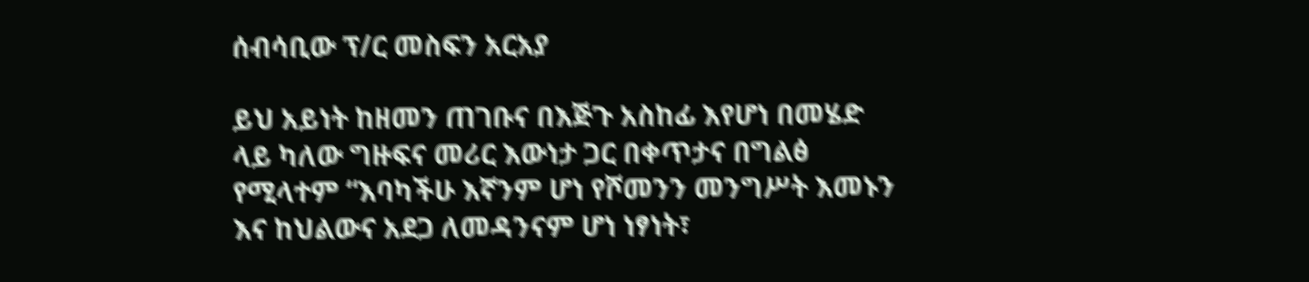ሰብሳቢው ፕ/ር መስፍን አርአያ

ይህ አይነት ከዘመን ጠገቡና በእጅጉ አስከፊ እየሆነ በመሄድ ላይ ካለው ግዙፍና መሪር እውነታ ጋር በቀጥታና በግልፅ የሚላተም “እባካችሁ እኛንም ሆነ የሾመንን መንግሥት እመኑን እና ከህልውና አደጋ ለመዳንናም ሆነ ነፃነት፣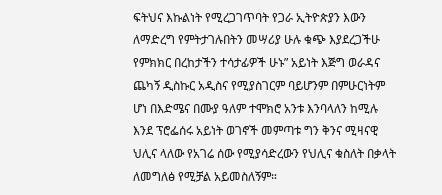ፍትህና እኩልነት የሚረጋገጥባት የጋራ ኢትዮጵያን እውን ለማድረግ የምትታገሉበትን መሣሪያ ሁሉ ቁጭ እያደረጋችሁ የምክክር በረከታችን ተሳታፊዎች ሁኑ” አይነት እጅግ ወራዳና ጨካኝ ዲስኩር አዲስና የሚያስገርም ባይሆንም በምሁርነትም ሆነ በእድሜና በሙያ ዓለም ተሞክሮ አንቱ እንባላለን ከሚሉ እንደ ፕሮፌሰሩ አይነት ወገኖች መምጣቱ ግን ቅንና ሚዛናዊ ህሊና ላለው የአገሬ ሰው የሚያሳድረውን የህሊና ቁስለት በቃላት ለመግለፅ የሚቻል አይመስለኝም።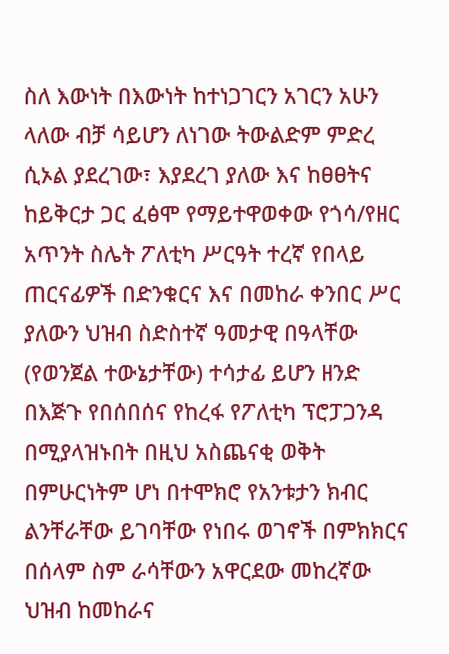ስለ እውነት በእውነት ከተነጋገርን አገርን አሁን ላለው ብቻ ሳይሆን ለነገው ትውልድም ምድረ ሲኦል ያደረገው፣ እያደረገ ያለው እና ከፀፀትና ከይቅርታ ጋር ፈፅሞ የማይተዋወቀው የጎሳ/የዘር አጥንት ስሌት ፖለቲካ ሥርዓት ተረኛ የበላይ ጠርናፊዎች በድንቁርና እና በመከራ ቀንበር ሥር ያለውን ህዝብ ስድስተኛ ዓመታዊ በዓላቸው (የወንጀል ተውኔታቸው) ተሳታፊ ይሆን ዘንድ በእጅጉ የበሰበሰና የከረፋ የፖለቲካ ፕሮፓጋንዳ በሚያላዝኑበት በዚህ አስጨናቂ ወቅት በምሁርነትም ሆነ በተሞክሮ የአንቱታን ክብር  ልንቸራቸው ይገባቸው የነበሩ ወገኖች በምክክርና በሰላም ስም ራሳቸውን አዋርደው መከረኛው ህዝብ ከመከራና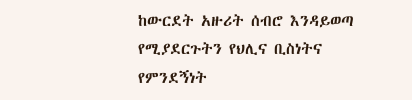ከውርደት አዙሪት ሰብሮ እንዳይወጣ የሚያደርጉትን የህሊና ቢስነትና የምንደኝነት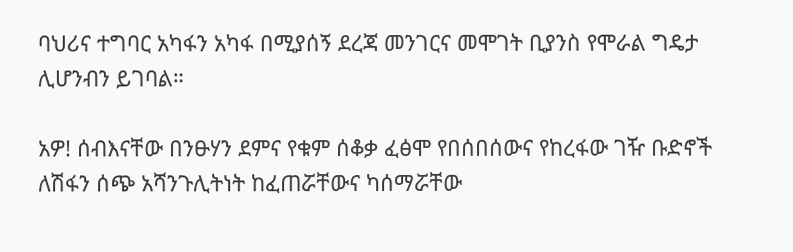ባህሪና ተግባር አካፋን አካፋ በሚያሰኝ ደረጃ መንገርና መሞገት ቢያንስ የሞራል ግዴታ ሊሆንብን ይገባል።

አዎ! ሰብእናቸው በንፁሃን ደምና የቁም ሰቆቃ ፈፅሞ የበሰበሰውና የከረፋው ገዥ ቡድኖች ለሽፋን ሰጭ አሻንጉሊትነት ከፈጠሯቸውና ካሰማሯቸው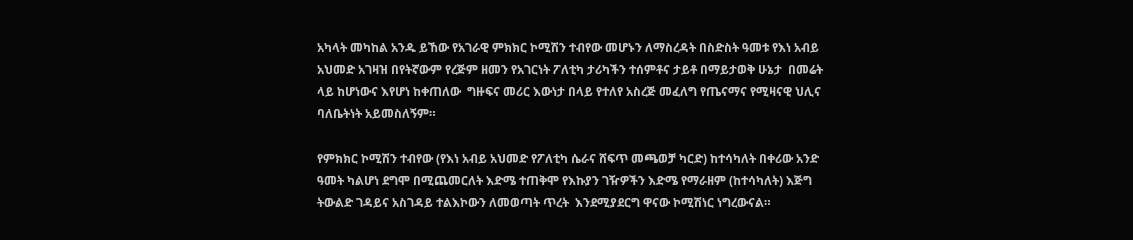አካላት መካከል አንዱ ይኸው የአገራዊ ምክክር ኮሚሽን ተብየው መሆኑን ለማስረዳት በስድስት ዓመቱ የእነ አብይ አህመድ አገዛዝ በየትኛውም የረጅም ዘመን የአገርነት ፖለቲካ ታሪካችን ተሰምቶና ታይቶ በማይታወቅ ሁኔታ  በመሬት ላይ ከሆነውና እየሆነ ከቀጠለው  ግዙፍና መሪር እውነታ በላይ የተለየ አስረጅ መፈለግ የጤናማና የሚዛናዊ ህሊና ባለቤትነት አይመስለኝም።

የምክክር ኮሚሽን ተብየው (የእነ አብይ አህመድ የፖለቲካ ሴራና ሸፍጥ መጫወቻ ካርድ) ከተሳካለት በቀሪው አንድ ዓመት ካልሆነ ደግሞ በሚጨመርለት እድሜ ተጠቅሞ የእኩያን ገዥዎችን እድሜ የማራዘም (ከተሳካለት) እጅግ ትውልድ ገዳይና አስገዳይ ተልእኮውን ለመወጣት ጥረት  እንደሚያደርግ ዋናው ኮሚሽነር ነግረውናል።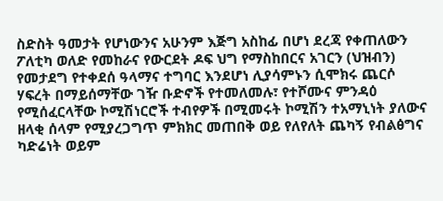ስድስት ዓመታት የሆነውንና አሁንም እጅግ አስከፊ በሆነ ደረጃ የቀጠለውን ፖለቲካ ወለድ የመከራና የውርደት ዶፍ ህግ የማስከበርና አገርን (ህዝብን) የመታደግ የተቀደሰ ዓላማና ተግባር እንደሆነ ሊያሳምኑን ሲሞክሩ ጨርሶ ሃፍረት በማይሰማቸው ገዥ ቡድኖች የተመለመሉ፣ የተሾሙና ምንዳዕ የሚሰፈርላቸው ኮሚሽነርሮች ተብየዎች በሚመሩት ኮሚሽን ተአማኒነት ያለውና ዘላቂ ሰላም የሚያረጋግጥ ምክክር መጠበቅ ወይ የለየለት ጨካኝ የብልፅግና ካድሬነት ወይም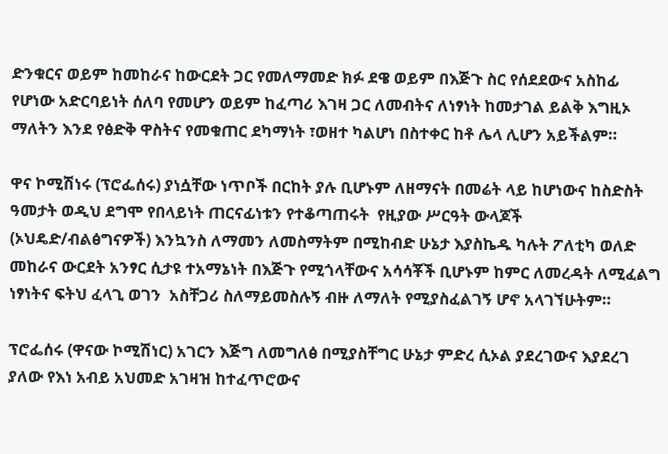ድንቁርና ወይም ከመከራና ከውርደት ጋር የመለማመድ ክፉ ደዌ ወይም በእጅጉ ስር የሰደደውና አስከፊ የሆነው አድርባይነት ሰለባ የመሆን ወይም ከፈጣሪ እገዛ ጋር ለመብትና ለነፃነት ከመታገል ይልቅ እግዚኦ ማለትን እንደ የፅድቅ ዋስትና የመቁጠር ደካማነት ፣ወዘተ ካልሆነ በስተቀር ከቶ ሌላ ሊሆን አይችልም።

ዋና ኮሚሽነሩ (ፕሮፌሰሩ) ያነሷቸው ነጥቦች በርከት ያሉ ቢሆኑም ለዘማናት በመሬት ላይ ከሆነውና ከስድስት ዓመታት ወዲህ ደግሞ የበላይነት ጠርናፊነቱን የተቆጣጠሩት  የዚያው ሥርዓት ውላጆች (ኦህዴድ/ብልፅግናዎች) እንኳንስ ለማመን ለመስማትም በሚከብድ ሁኔታ እያስኬዱ ካሉት ፖለቲካ ወለድ መከራና ውርደት አንፃር ሲታዩ ተአማኔነት በእጅጉ የሚጎላቸውና አሳሳቾች ቢሆኑም ከምር ለመረዳት ለሚፈልግ ነፃነትና ፍትህ ፈላጊ ወገን  አስቸጋሪ ስለማይመስሉኝ ብዙ ለማለት የሚያስፈልገኝ ሆኖ አላገኘሁትም።

ፕሮፌሰሩ (ዋናው ኮሚሽነር) አገርን እጅግ ለመግለፅ በሚያስቸግር ሁኔታ ምድረ ሲኦል ያደረገውና እያደረገ ያለው የእነ አብይ አህመድ አገዛዝ ከተፈጥሮውና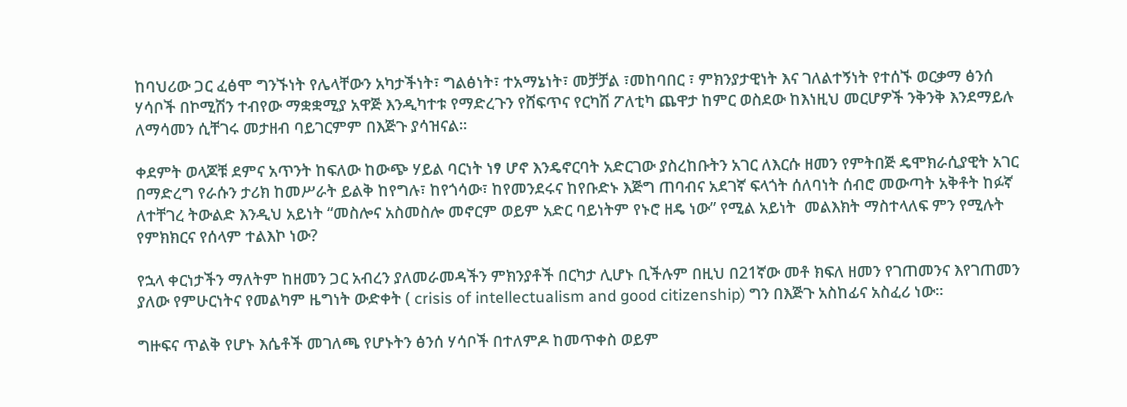ከባህሪው ጋር ፈፅሞ ግንኙነት የሌላቸውን አካታችነት፣ ግልፅነት፣ ተአማኔነት፣ መቻቻል ፣መከባበር ፣ ምክንያታዊነት እና ገለልተኝነት የተሰኙ ወርቃማ ፅንሰ ሃሳቦች በኮሚሽን ተብየው ማቋቋሚያ አዋጅ እንዲካተቱ የማድረጉን የሸፍጥና የርካሽ ፖለቲካ ጨዋታ ከምር ወስደው ከእነዚህ መርሆዎች ንቅንቅ እንደማይሉ ለማሳመን ሲቸገሩ መታዘብ ባይገርምም በእጅጉ ያሳዝናል።

ቀደምት ወላጆቹ ደምና አጥንት ከፍለው ከውጭ ሃይል ባርነት ነፃ ሆኖ እንዴኖርባት አድርገው ያስረከቡትን አገር ለእርሱ ዘመን የምትበጅ ዴሞክራሲያዊት አገር በማድረግ የራሱን ታሪክ ከመሥራት ይልቅ ከየግሉ፣ ከየጎሳው፣ ከየመንደሩና ከየቡድኑ እጅግ ጠባብና አደገኛ ፍላጎት ሰለባነት ሰብሮ መውጣት አቅቶት ከፉኛ ለተቸገረ ትውልድ እንዲህ አይነት “መስሎና አስመስሎ መኖርም ወይም አድር ባይነትም የኑሮ ዘዴ ነው” የሚል አይነት  መልእክት ማስተላለፍ ምን የሚሉት የምክክርና የሰላም ተልእኮ ነው?

የኋላ ቀርነታችን ማለትም ከዘመን ጋር አብረን ያለመራመዳችን ምክንያቶች በርካታ ሊሆኑ ቢችሉም በዚህ በ21ኛው መቶ ክፍለ ዘመን የገጠመንና እየገጠመን ያለው የምሁርነትና የመልካም ዜግነት ውድቀት ( crisis of intellectualism and good citizenship) ግን በእጅጉ አስከፊና አስፈሪ ነው።

ግዙፍና ጥልቅ የሆኑ እሴቶች መገለጫ የሆኑትን ፅንሰ ሃሳቦች በተለምዶ ከመጥቀስ ወይም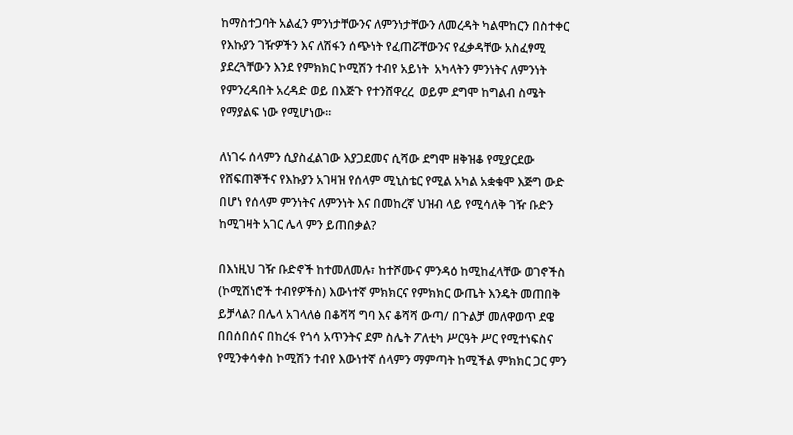ከማስተጋባት አልፈን ምንነታቸውንና ለምንነታቸውን ለመረዳት ካልሞከርን በስተቀር የእኩያን ገዥዎችን እና ለሽፋን ሰጭነት የፈጠሯቸውንና የፈቃዳቸው አስፈፃሚ ያደረጓቸውን እንደ የምክክር ኮሚሽን ተብየ አይነት  አካላትን ምንነትና ለምንነት የምንረዳበት አረዳድ ወይ በእጅጉ የተንሸዋረረ  ወይም ደግሞ ከግልብ ስሜት የማያልፍ ነው የሚሆነው።

ለነገሩ ሰላምን ሲያስፈልገው እያጋደመና ሲሻው ደግሞ ዘቅዝቆ የሚያርደው የሸፍጠኞችና የእኩያን አገዛዝ የሰላም ሚኒስቴር የሚል አካል አቋቁሞ እጅግ ውድ በሆነ የሰላም ምንነትና ለምንነት እና በመከረኛ ህዝብ ላይ የሚሳለቅ ገዥ ቡድን ከሚገዛት አገር ሌላ ምን ይጠበቃል?

በእነዚህ ገዥ ቡድኖች ከተመለመሉ፣ ከተሾሙና ምንዳዕ ከሚከፈላቸው ወገኖችስ (ኮሚሽነሮች ተብየዎችስ) እውነተኛ ምክክርና የምክክር ውጤት እንዴት መጠበቅ ይቻላል? በሌላ አገላለፅ በቆሻሻ ግባ እና ቆሻሻ ውጣ/ በጉልቻ መለዋወጥ ደዌ በበሰበሰና በከረፋ የጎሳ አጥንትና ደም ስሌት ፖለቲካ ሥርዓት ሥር የሚተነፍስና የሚንቀሳቀስ ኮሚሽን ተብየ እውነተኛ ሰላምን ማምጣት ከሚችል ምክክር ጋር ምን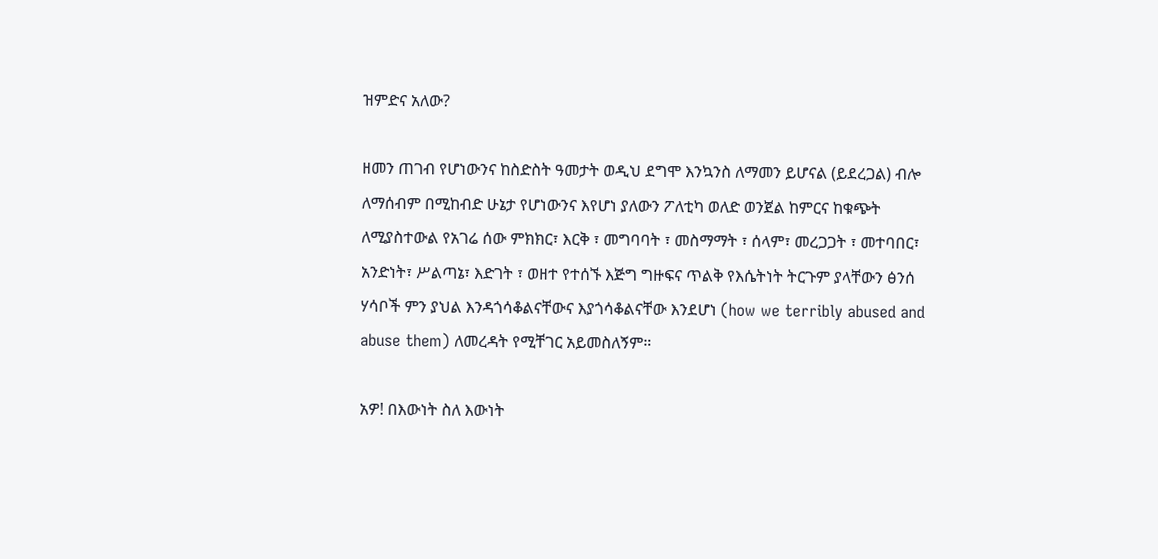ዝምድና አለው?

ዘመን ጠገብ የሆነውንና ከስድስት ዓመታት ወዲህ ደግሞ እንኳንስ ለማመን ይሆናል (ይደረጋል) ብሎ ለማሰብም በሚከብድ ሁኔታ የሆነውንና እየሆነ ያለውን ፖለቲካ ወለድ ወንጀል ከምርና ከቁጭት ለሚያስተውል የአገሬ ሰው ምክክር፣ እርቅ ፣ መግባባት ፣ መስማማት ፣ ሰላም፣ መረጋጋት ፣ መተባበር፣ አንድነት፣ ሥልጣኔ፣ እድገት ፣ ወዘተ የተሰኙ እጅግ ግዙፍና ጥልቅ የእሴትነት ትርጉም ያላቸውን ፅንሰ ሃሳቦች ምን ያህል እንዳጎሳቆልናቸውና እያጎሳቆልናቸው እንደሆነ (how we terribly abused and abuse them) ለመረዳት የሚቸገር አይመስለኝም።

አዎ! በእውነት ስለ እውነት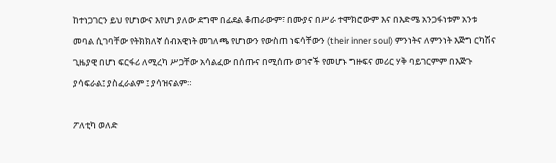ከተነጋገርን ይህ የሆነውና እየሆነ ያለው ደግሞ በፊደል ቆጠራውም፣ በሙያና በሥራ ተሞክሮውም እና በእድሜ አንጋፋነቱም አንቱ መባል ሲገባቸው የትክክለኛ ሰብአዊነት መገለጫ የሆነውን የውስጠ ነፍሳቸውን (their inner soul) ምንነትና ለምንነት እጅግ ርካሽና ጊዜያዊ በሆነ ፍርፋሪ ለሚረካ ሥጋቸው አሳልፈው በሰጡና በሚሰጡ ወገኖች የመሆኑ ግዙፍና መሪር ሃቅ ባይገርምም በእጅጉ ያሳፍራል፤ ያስፈራልም ፤ ያሳዝናልም።

ፖለቲካ ወለድ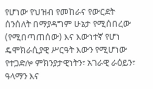የሆነው የህዝብ የመከራና የውርደት ሰንሰለት በማያዳግም ሁኔታ የሚሰበረው (የሚበጣጠሰው) እና እውነተኛ የሆነ ዴሞክራሲያዊ ሥርዓት እውን የሚሆነው የተጋድሎ ምክንያታዊነትን፣ አገራዊ ራዕይን፣ ዓላማን እና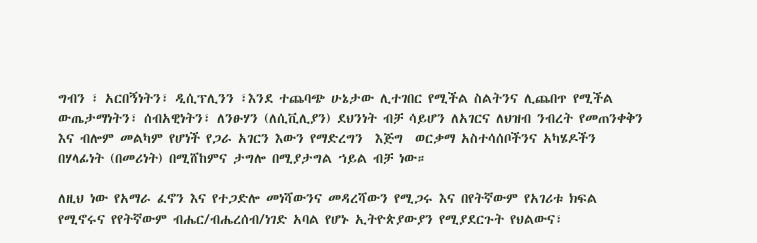ግብን ፣ አርበኝነትን፣ ዲሲፕሊንን ፣እንደ ተጨባጭ ሁኔታው ሊተገበር የሚችል ስልትንና ሊጨበጥ የሚችል ውጤታማነትን፣ ሰብአዊነትን፣ ለንፁሃን (ለሲቪሊያን) ደህንነት ብቻ ሳይሆን ለአገርና ለህዝብ ንብረት የመጠንቀቅን እና ብሎም መልካም የሆነች የጋራ አገርን እውን የማድረግን  እጅግ  ወርቃማ አስተሳሰቦችንና አካሄዶችን በሃላፊነት (በመሪነት) በሚሸከምና ታግሎ በሚያታግል ኀይል ብቻ ነው።

ለዚህ ነው የአማራ ፈኖን እና የተጋድሎ መነሻውንና መዳረሻውን የሚጋሩ እና በየትኛውም የአገሪቱ ክፍል የሚኖሩና የየትኛውም ብሔር/ብሔረሰብ/ነገድ አባል የሆኑ ኢትዮጵያውያን የሚያደርጉት የህልውና፣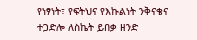የነፃነት፣ የፍትህና የእኩልነት ንቅናቄና ተጋድሎ ለስኬት ይበቃ ዘንድ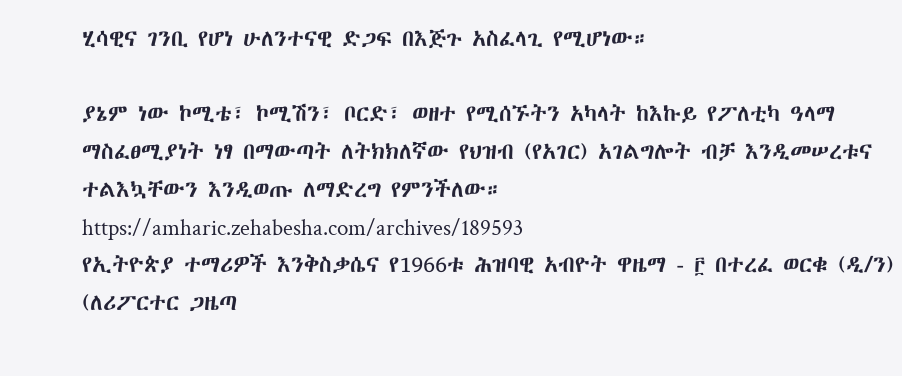ሂሳዊና ገንቢ የሆነ ሁለንተናዊ ድጋፍ በእጅጉ አስፈላጊ የሚሆነው።

ያኔም ነው ኮሚቴ፣ ኮሚሽን፣ ቦርድ፣ ወዘተ የሚሰኙትን አካላት ከእኩይ የፖለቲካ ዓላማ ማስፈፀሚያነት ነፃ በማውጣት ለትክክለኛው የህዝብ (የአገር) አገልግሎት ብቻ እንዲመሠረቱና ተልእኳቸውን እንዲወጡ ለማድረግ የምንችለው።
https://amharic.zehabesha.com/archives/189593
የኢትዮጵያ ተማሪዎች እንቅስቃሴና የ1966ቱ ሕዝባዊ አብዮት ዋዜማ - ፫ በተረፈ ወርቁ (ዲ/ን)
(ለሪፖርተር ጋዜጣ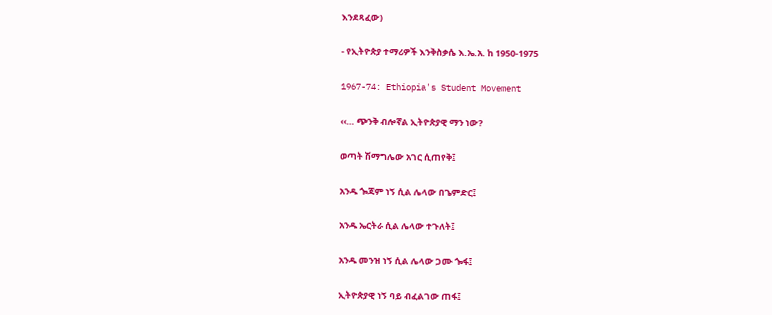እንደጻፈው)

- የኢትዮጵያ ተማሪዎች እንቅስቃሴ እ.ኤ.አ. ከ 1950-1975

1967-74: Ethiopia's Student Movement

‹‹… ጭንቅ ብሎኛል ኢትዮጵያዊ ማን ነው?

ወጣት ሽማግሌው አገር ሲጠየቅ፤

አንዱ ጐጃም ነኝ ሲል ሌላው በጌምድር፤

አንዱ ኤርትራ ሲል ሌላው ተጉለት፤

አንዱ መንዝ ነኝ ሲል ሌላው ጋሙ ጐፋ፤

ኢትዮጵያዊ ነኝ ባይ ብፈልገው ጠፋ፤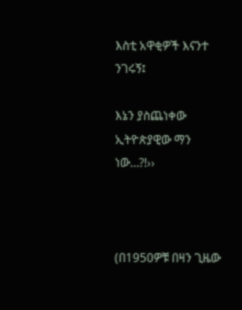እስቲ አዋቂዎች እናንተ ንገሩኝ፤

እኔን ያስጨነቀው ኢትዮጵያዊው ማን ነው…?!››



(በ1950ዎቹ በዛን ጊዜው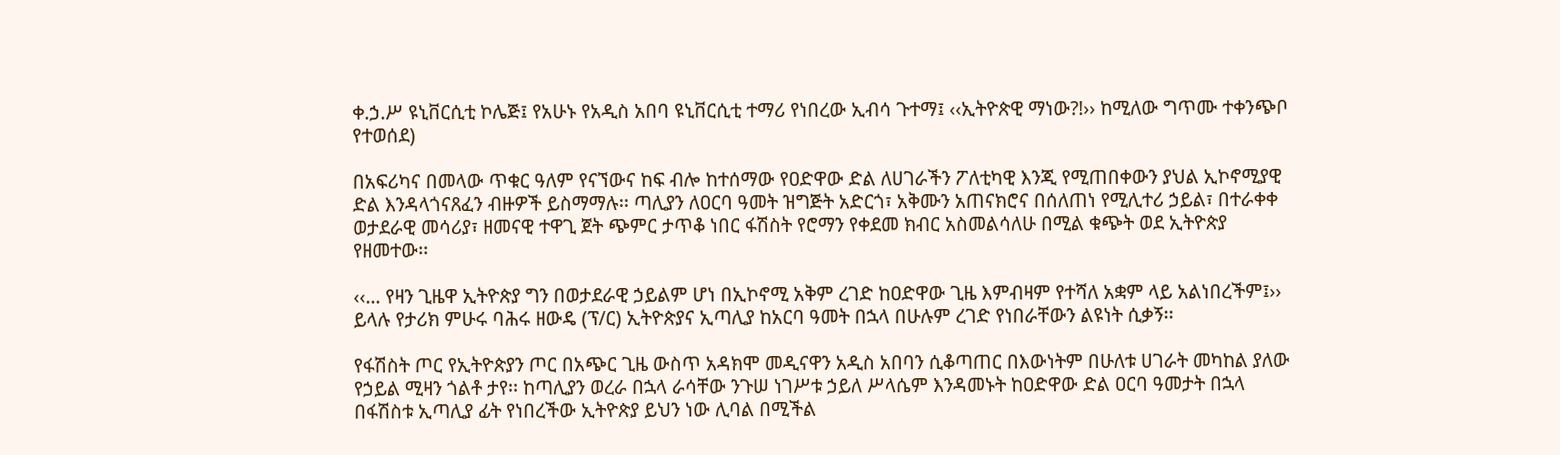ቀ.ኃ.ሥ ዩኒቨርሲቲ ኮሌጅ፤ የአሁኑ የአዲስ አበባ ዩኒቨርሲቲ ተማሪ የነበረው ኢብሳ ጉተማ፤ ‹‹ኢትዮጵዊ ማነው?!›› ከሚለው ግጥሙ ተቀንጭቦ የተወሰደ)

በአፍሪካና በመላው ጥቁር ዓለም የናኘውና ከፍ ብሎ ከተሰማው የዐድዋው ድል ለሀገራችን ፖለቲካዊ እንጂ የሚጠበቀውን ያህል ኢኮኖሚያዊ ድል እንዳላጎናጸፈን ብዙዎች ይስማማሉ፡፡ ጣሊያን ለዐርባ ዓመት ዝግጅት አድርጎ፣ አቅሙን አጠናክሮና በሰለጠነ የሚሊተሪ ኃይል፣ በተራቀቀ ወታደራዊ መሳሪያ፣ ዘመናዊ ተዋጊ ጀት ጭምር ታጥቆ ነበር ፋሽስት የሮማን የቀደመ ክብር አስመልሳለሁ በሚል ቁጭት ወደ ኢትዮጵያ የዘመተው፡፡

‹‹… የዛን ጊዜዋ ኢትዮጵያ ግን በወታደራዊ ኃይልም ሆነ በኢኮኖሚ አቅም ረገድ ከዐድዋው ጊዜ እምብዛም የተሻለ አቋም ላይ አልነበረችም፤›› ይላሉ የታሪክ ምሁሩ ባሕሩ ዘውዴ (ፕ/ር) ኢትዮጵያና ኢጣሊያ ከአርባ ዓመት በኋላ በሁሉም ረገድ የነበራቸውን ልዩነት ሲቃኝ፡፡

የፋሽስት ጦር የኢትዮጵያን ጦር በአጭር ጊዜ ውስጥ አዳክሞ መዲናዋን አዲስ አበባን ሲቆጣጠር በእውነትም በሁለቱ ሀገራት መካከል ያለው የኃይል ሚዛን ጎልቶ ታየ፡፡ ከጣሊያን ወረራ በኋላ ራሳቸው ንጉሠ ነገሥቱ ኃይለ ሥላሴም እንዳመኑት ከዐድዋው ድል ዐርባ ዓመታት በኋላ በፋሽስቱ ኢጣሊያ ፊት የነበረችው ኢትዮጵያ ይህን ነው ሊባል በሚችል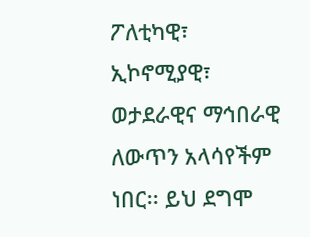ፖለቲካዊ፣ ኢኮኖሚያዊ፣ ወታደራዊና ማኅበራዊ ለውጥን አላሳየችም ነበር፡፡ ይህ ደግሞ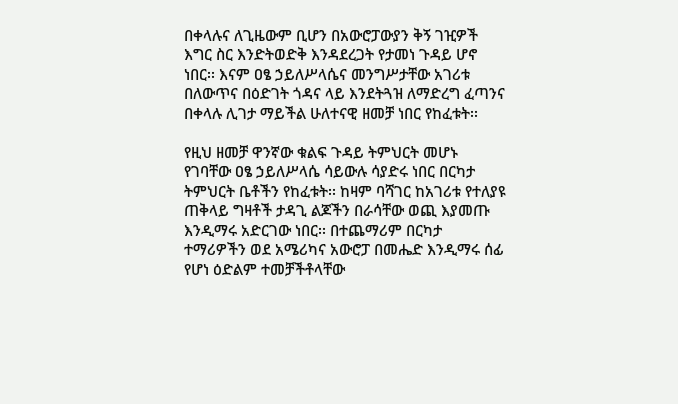በቀላሉና ለጊዜውም ቢሆን በአውሮፓውያን ቅኝ ገዢዎች እግር ስር እንድትወድቅ እንዳደረጋት የታመነ ጉዳይ ሆኖ ነበር፡፡ እናም ዐፄ ኃይለሥላሴና መንግሥታቸው አገሪቱ በለውጥና በዕድገት ጎዳና ላይ እንደትጓዝ ለማድረግ ፈጣንና በቀላሉ ሊገታ ማይችል ሁለተናዊ ዘመቻ ነበር የከፈቱት፡፡

የዚህ ዘመቻ ዋንኛው ቁልፍ ጉዳይ ትምህርት መሆኑ የገባቸው ዐፄ ኃይለሥላሴ ሳይውሉ ሳያድሩ ነበር በርካታ ትምህርት ቤቶችን የከፈቱት፡፡ ከዛም ባሻገር ከአገሪቱ የተለያዩ ጠቅላይ ግዛቶች ታዳጊ ልጆችን በራሳቸው ወጪ እያመጡ እንዲማሩ አድርገው ነበር፡፡ በተጨማሪም በርካታ ተማሪዎችን ወደ አሜሪካና አውሮፓ በመሔድ እንዲማሩ ሰፊ የሆነ ዕድልም ተመቻችቶላቸው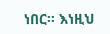ነበር፡፡ እነዚህ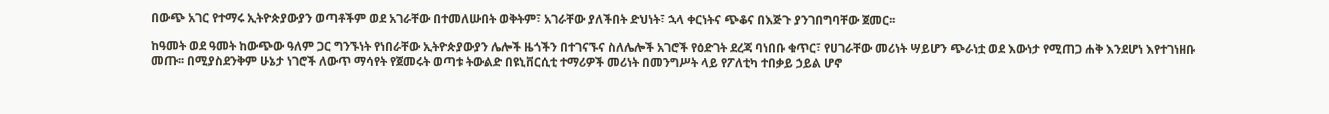በውጭ አገር የተማሩ ኢትዮጵያውያን ወጣቶችም ወደ አገራቸው በተመለሡበት ወቅትም፣ አገራቸው ያለችበት ድህነት፣ ኋላ ቀርነትና ጭቆና በእጅጉ ያንገበግባቸው ጀመር፡፡

ከዓመት ወደ ዓመት ከውጭው ዓለም ጋር ግንኙነት የነበራቸው ኢትዮጵያውያን ሌሎች ዜጎችን በተገናኙና ስለሌሎች አገሮች የዕድገት ደረጃ ባነበቡ ቁጥር፣ የሀገራቸው መሪነት ሣይሆን ጭራነቷ ወደ እውነታ የሚጠጋ ሐቅ እንደሆነ እየተገነዘቡ መጡ፡፡ በሚያስደንቅም ሁኔታ ነገሮች ለውጥ ማሳየት የጀመሩት ወጣቱ ትውልድ በዩኒቨርሲቲ ተማሪዎች መሪነት በመንግሥት ላይ የፖለቲካ ተበቃይ ኃይል ሆኖ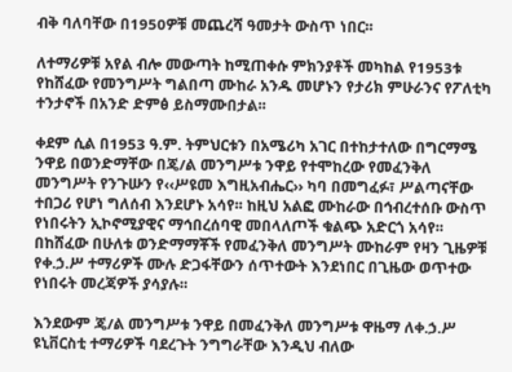ብቅ ባለባቸው በ1950ዎቹ መጨረሻ ዓመታት ውስጥ ነበር፡፡

ለተማሪዎቹ አየል ብሎ መውጣት ከሚጠቀሱ ምክንያቶች መካከል የ1953ቱ የከሸፈው የመንግሥት ግልበጣ ሙከራ አንዱ መሆኑን የታሪክ ምሁራንና የፖለቲካ ተንታኖች በአንድ ድምፅ ይስማሙበታል፡፡

ቀደም ሲል በ1953 ዓ.ም. ትምህርቱን በአሜሪካ አገር በተከታተለው በግርማሜ ንዋይ በወንድማቸው በጄ/ል መንግሥቱ ንዋይ የተሞከረው የመፈንቅለ መንግሥት የንጉሡን የ‹‹ሥዩመ እግዚአብሔር›› ካባ በመግፈፉ፣ ሥልጣናቸው ተበጋሪ የሆነ ግለሰብ እንደሆኑ አሳየ፡፡ ከዚህ አልፎ ሙከራው በኅብረተሰቡ ውስጥ የነበሩትን ኢኮኖሚያዊና ማኅበረሰባዊ መበላለጦች ቁልጭ አድርጎ አሳየ፡፡ በከሸፈው በሁለቱ ወንድማማቾች የመፈንቅለ መንግሥት ሙከራም የዛን ጊዜዎቹ የቀ.ኃ.ሥ ተማሪዎች ሙሉ ድጋፋቸውን ሰጥተውት እንደነበር በጊዜው ወጥተው የነበሩት መረጃዎች ያሳያሉ፡፡

እንደውም ጄ/ል መንግሥቱ ንዋይ በመፈንቅለ መንግሥቱ ዋዜማ ለቀ.ኃ.ሥ ዩኒቨርስቲ ተማሪዎች ባደረጉት ንግግራቸው እንዲህ ብለው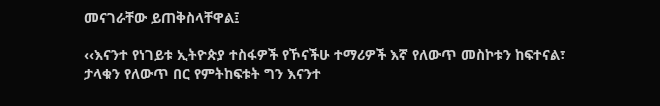መናገራቸው ይጠቅስላቸዋል፤

‹‹እናንተ የነገይቱ ኢትዮጵያ ተስፋዎች የኾናችሁ ተማሪዎች እኛ የለውጥ መስኮቱን ከፍተናል፣ ታላቁን የለውጥ በር የምትከፍቱት ግን እናንተ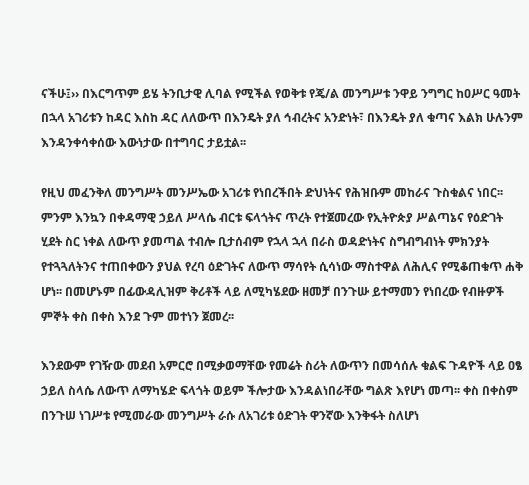ናችሁ፤›› በእርግጥም ይሄ ትንቢታዊ ሊባል የሚችል የወቅቱ የጄ/ል መንግሥቱ ንዋይ ንግግር ከዐሥር ዓመት በኋላ አገሪቱን ከዳር እስከ ዳር ለለውጥ በእንዴት ያለ ኅብረትና አንድነት፣ በእንዴት ያለ ቁጣና እልክ ሁሉንም እንዳንቀሳቀሰው እውነታው በተግባር ታይቷል፡፡

የዚህ መፈንቅለ መንግሥት መንሥኤው አገሪቱ የነበረችበት ድህነትና የሕዝቡም መከራና ጉስቁልና ነበር፡፡ ምንም እንኳን በቀዳማዊ ኃይለ ሥላሴ ብርቱ ፍላጎትና ጥረት የተጀመረው የኢትዮጵያ ሥልጣኔና የዕድገት ሂደት ስር ነቀል ለውጥ ያመጣል ተብሎ ቢታሰብም የኋላ ኋላ በራስ ወዳድነትና ስግብግብነት ምክንያት የተጓጓለትንና ተጠበቀውን ያህል የረባ ዕድገትና ለውጥ ማሳየት ሲሳነው ማስተዋል ለሕሊና የሚቆጠቁጥ ሐቅ ሆነ፡፡ በመሆኑም በፊውዳሊዝም ቅሪቶች ላይ ለሚካሄደው ዘመቻ በንጉሡ ይተማመን የነበረው የብዙዎች ምኞት ቀስ በቀስ እንደ ጉም መተነን ጀመረ፡፡

እንደውም የገዥው መደብ አምርሮ በሚቃወማቸው የመሬት ስሪት ለውጥን በመሳሰሉ ቁልፍ ጉዳዮች ላይ ዐፄ ኃይለ ስላሴ ለውጥ ለማካሄድ ፍላጎት ወይም ችሎታው እንዳልነበራቸው ግልጽ እየሆነ መጣ፡፡ ቀስ በቀስም በንጉሠ ነገሥቱ የሚመራው መንግሥት ራሱ ለአገሪቱ ዕድገት ዋንኛው እንቅፋት ስለሆነ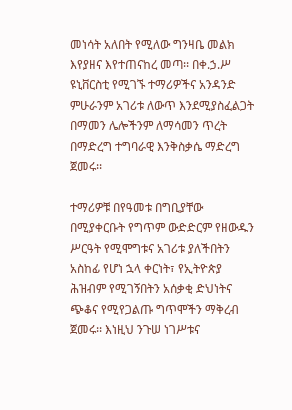መነሳት አለበት የሚለው ግንዛቤ መልክ እየያዘና እየተጠናከረ መጣ፡፡ በቀ.ኃ.ሥ ዩኒቨርስቲ የሚገኙ ተማሪዎችና አንዳንድ ምሁራንም አገሪቱ ለውጥ እንደሚያስፈልጋት በማመን ሌሎችንም ለማሳመን ጥረት በማድረግ ተግባራዊ እንቅስቃሴ ማድረግ ጀመሩ፡፡

ተማሪዎቹ በየዓመቱ በግቢያቸው በሚያቀርቡት የግጥም ውድድርም የዘውዱን ሥርዓት የሚሞግቱና አገሪቱ ያለችበትን አስከፊ የሆነ ኋላ ቀርነት፣ የኢትዮጵያ ሕዝብም የሚገኝበትን አሰቃቂ ድህነትና ጭቆና የሚየጋልጡ ግጥሞችን ማቅረብ ጀመሩ፡፡ እነዚህ ንጉሠ ነገሥቱና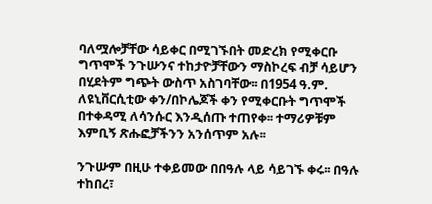ባለሟሎቻቸው ሳይቀር በሚገኙበት መድረክ የሚቀርቡ ግጥሞች ንጉሡንና ተከታዮቻቸውን ማስኮረፍ ብቻ ሳይሆን በሂደትም ግጭት ውስጥ አስገባቸው፡፡ በ1954 ዓ.ም. ለዩኒቨርሲቲው ቀን/በኮሌጆች ቀን የሚቀርቡት ግጥሞች በተቀዳሚ ለሳንሱር እንዲሰጡ ተጠየቀ፡፡ ተማሪዎቹም እምቢኝ ጽሑፎቻችንን አንሰጥም አሉ፡፡

ንጉሡም በዚሁ ተቀይመው በበዓሉ ላይ ሳይገኙ ቀሩ፡፡ በዓሉ ተከበረ፣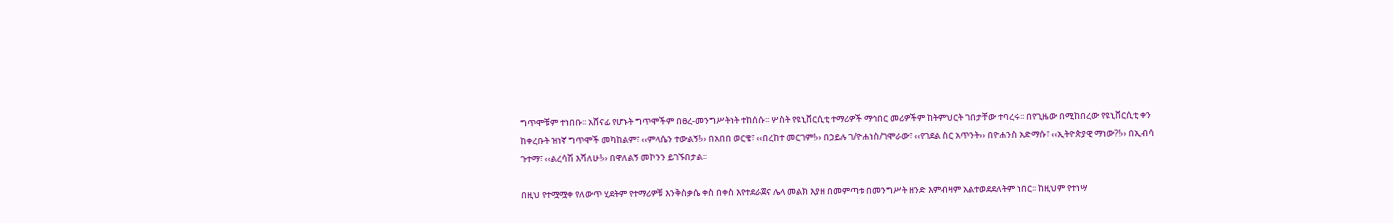ግጥሞቹም ተነበቡ፡፡ አሸናፊ የሆኑት ግጥሞችም በፀረ-መንግሥትነት ተከሰሱ፡፡ ሦስት የዩኒቨርሲቲ ተማሪዎች ማኅበር መሪዎችም ከትምህርት ገበታቸው ተባረሩ፡፡ በየጊዜው በሚከበረው የዩኒቨርሲቲ ቀን ከቀረቡት ዝነኛ ግጥሞች መካከልም፣ ‹‹ምላሴን ተውልኝ!›› በአበበ ወርቄ፣ ‹‹በረከተ መርገም!›› በኃይሉ ገ/ዮሐነስ/ገሞራው፣ ‹‹የገደል ስር አጥንት›› በዮሐንስ አድማሱ፣ ‹‹ኢትዮጵያዊ ማነው?!›› በኢብሳ ጉተማ፣ ‹‹ልረሳሽ እሻለሁ!›› በዋለልኝ መኮንን ይገኙበታል፡፡

በዚህ የተሟሟቀ የለውጥ ሂደትም የተማሪዎቹ እንቅስቃሴ ቀስ በቀስ እየተደራጀና ሌላ መልክ እያዘ በመምጣቱ በመንግሥት ዘንድ እምብዛም አልተወደደለትም ነበር፡፡ ከዚህም የተነሣ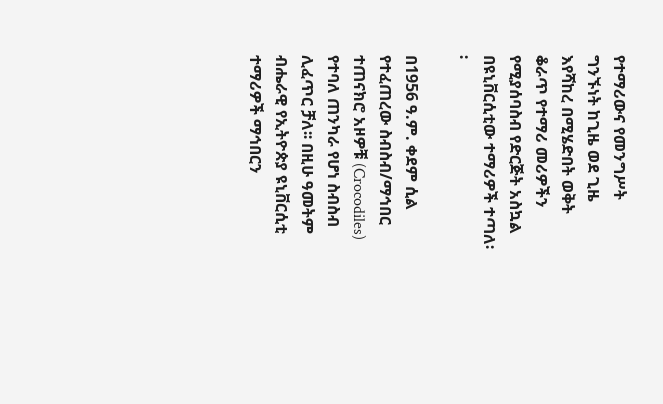የተማሪውና የመንግሥት ግንኙነት ከጊዜ ወደ ጊዜ እየሻከረ በሚሄድበት ወቅት ቆራጥ የተማሪ መሪዎችን የሚያሰባስብ የድርጅት አስኳል በዩኒቨርሲቲው ተማሪዎች ተጣለ፡፡

በ1956 ዓ.ም. ቀደም ሲል የተፈጠረው ስብስብ/ማኅበር ተጠናክሮ አዞዎቹ (Crocodiles) የተባለ ጠንካራ የሆነ ስብስብ ሊፈጥር ቻለ፡፡ በዚሁ ዓመትም ብሔራዊ የኢትዮጵያ ዩኒቨርሲቲ ተማሪዎች ማኅበርን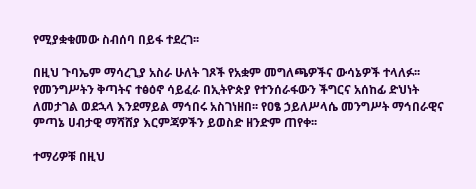የሚያቋቁመው ስብሰባ በይፋ ተደረገ፡፡

በዚህ ጉባኤም ማሳረጊያ አስራ ሁለት ገጾች የአቋም መግለጫዎችና ውሳኔዎች ተላለፉ፡፡ የመንግሥትን ቅጣትና ተፅዕኖ ሳይፈራ በኢትዮጵያ የተንሰራፋውን ችግርና አሰከፊ ድህነት ለመታገል ወደኋላ እንደማይል ማኅበሩ አስገነዘበ፡፡ የዐፄ ኃይለሥላሴ መንግሥት ማኅበራዊና ምጣኔ ሀብታዊ ማሻሸያ እርምጃዎችን ይወስድ ዘንድም ጠየቀ፡፡

ተማሪዎቹ በዚህ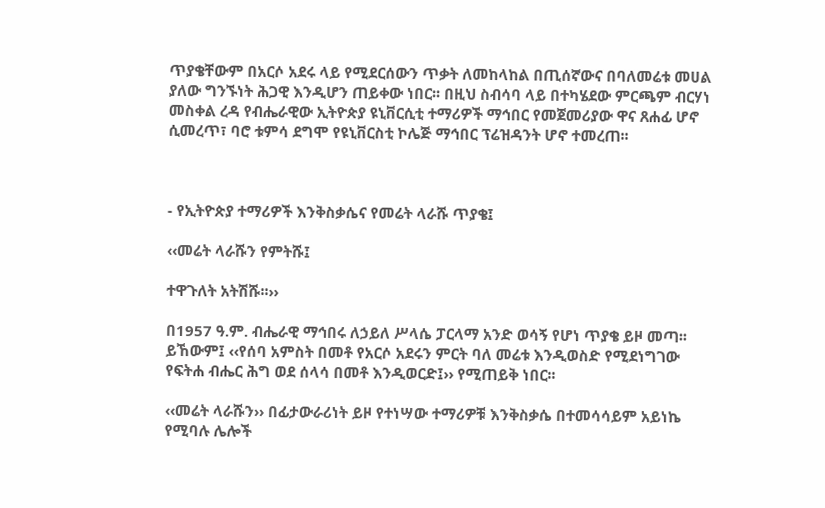ጥያቄቸውም በአርሶ አደሩ ላይ የሚደርሰውን ጥቃት ለመከላከል በጢሰኛውና በባለመሬቱ መሀል ያለው ግንኙነት ሕጋዊ እንዲሆን ጠይቀው ነበር፡፡ በዚህ ስብሳባ ላይ በተካሄደው ምርጫም ብርሃነ መስቀል ረዳ የብሔራዊው ኢትዮጵያ ዩኒቨርሲቲ ተማሪዎች ማኅበር የመጀመሪያው ዋና ጸሐፊ ሆኖ ሲመረጥ፣ ባሮ ቱምሳ ደግሞ የዩኒቨርስቲ ኮሌጅ ማኅበር ፕሬዝዳንት ሆኖ ተመረጠ፡፡



- የኢትዮጵያ ተማሪዎች እንቅስቃሴና የመሬት ላራሹ ጥያቄ፤

‹‹መሬት ላራሹን የምትሹ፤

ተዋጉለት አትሽሹ፡፡››

በ1957 ዓ.ም. ብሔራዊ ማኅበሩ ለኃይለ ሥላሴ ፓርላማ አንድ ወሳኝ የሆነ ጥያቄ ይዞ መጣ፡፡ ይኸውም፤ ‹‹የሰባ አምስት በመቶ የአርሶ አደሩን ምርት ባለ መሬቱ እንዲወስድ የሚደነግገው የፍትሐ ብሔር ሕግ ወደ ሰላሳ በመቶ እንዲወርድ፤›› የሚጠይቅ ነበር፡፡

‹‹መሬት ላራሹን›› በፊታውራሪነት ይዞ የተነሣው ተማሪዎቹ እንቅስቃሴ በተመሳሳይም አይነኬ የሚባሉ ሌሎች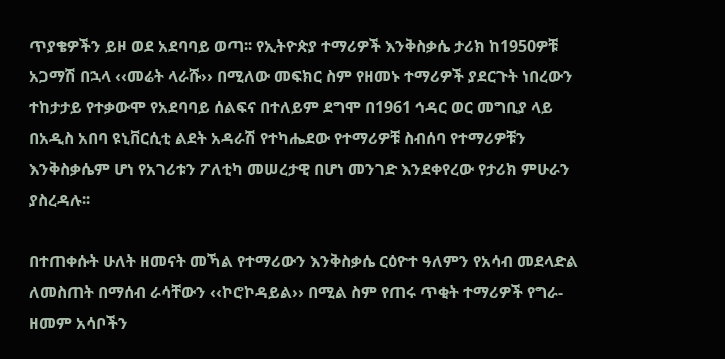ጥያቄዎችን ይዞ ወደ አደባባይ ወጣ፡፡ የኢትዮጵያ ተማሪዎች እንቅስቃሴ ታሪክ ከ1950ዎቹ አጋማሽ በኋላ ‹‹መሬት ላራሹ›› በሚለው መፍክር ስም የዘመኑ ተማሪዎች ያደርጉት ነበረውን ተከታታይ የተቃውሞ የአደባባይ ሰልፍና በተለይም ደግሞ በ1961 ኅዳር ወር መግቢያ ላይ በአዲስ አበባ ዩኒቨርሲቲ ልደት አዳራሽ የተካሔደው የተማሪዎቹ ስብሰባ የተማሪዎቹን እንቅስቃሴም ሆነ የአገሪቱን ፖለቲካ መሠረታዊ በሆነ መንገድ እንደቀየረው የታሪክ ምሁራን ያስረዳሉ፡፡

በተጠቀሱት ሁለት ዘመናት መኻል የተማሪውን እንቅስቃሴ ርዕዮተ ዓለምን የአሳብ መደላድል ለመስጠት በማሰብ ራሳቸውን ‹‹ኮሮኮዳይል›› በሚል ስም የጠሩ ጥቂት ተማሪዎች የግራ-ዘመም አሳቦችን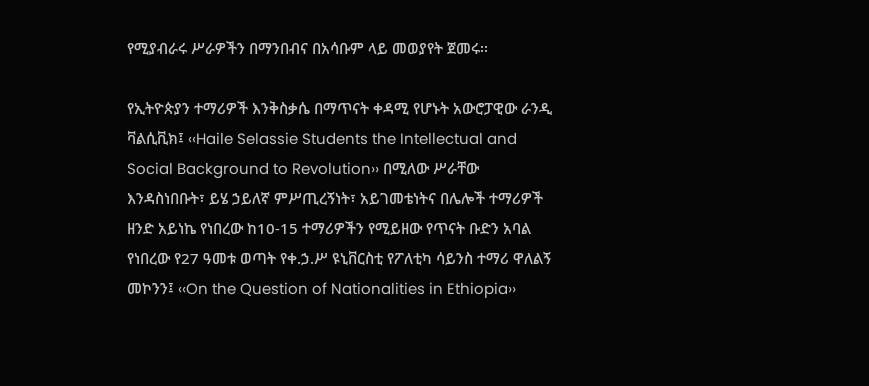የሚያብራሩ ሥራዎችን በማንበብና በአሳቡም ላይ መወያየት ጀመሩ፡፡

የኢትዮጵያን ተማሪዎች እንቅስቃሴ በማጥናት ቀዳሚ የሆኑት አውሮፓዊው ራንዲ ቫልሲቪክ፤ ‹‹Haile Selassie Students the Intellectual and Social Background to Revolution›› በሚለው ሥራቸው እንዳስነበቡት፣ ይሄ ኃይለኛ ምሥጢረኝነት፣ አይገመቴነትና በሌሎች ተማሪዎች ዘንድ አይነኬ የነበረው ከ10-15 ተማሪዎችን የሚይዘው የጥናት ቡድን አባል የነበረው የ27 ዓመቱ ወጣት የቀ.ኃ.ሥ ዩኒቨርስቲ የፖለቲካ ሳይንስ ተማሪ ዋለልኝ መኮንን፤ ‹‹On the Question of Nationalities in Ethiopia››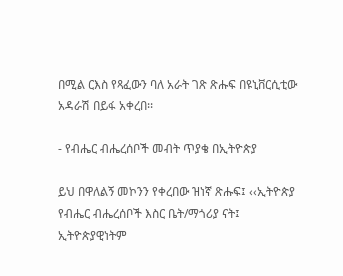በሚል ርእስ የጻፈውን ባለ አራት ገጽ ጽሑፍ በዩኒቨርሲቲው አዳራሽ በይፋ አቀረበ፡፡

- የብሔር ብሔረሰቦች መብት ጥያቄ በኢትዮጵያ

ይህ በዋለልኝ መኮንን የቀረበው ዝነኛ ጽሑፍ፤ ‹‹ኢትዮጵያ የብሔር ብሔረሰቦች እስር ቤት/ማጎሪያ ናት፤ ኢትዮጵያዊነትም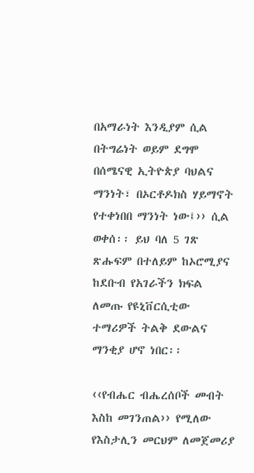በአማራነት እንዲያም ሲል በትግሬነት ወይም ደግሞ በሰሜናዊ ኢትዮጵያ ባህልና ማንነት፣ በኦርቶዶክስ ሃይማኖት የተቀነበበ ማንነት ነው፤›› ሲል ወቀሰ፡፡ ይህ ባለ 5 ገጽ ጽሑፍም በተለይም ከኦሮሚያና ከደቡብ የአገራችን ክፍል ለመጡ የዩኒቨርሲቲው ተማሪዎች ትልቅ ደውልና ማንቂያ ሆኖ ነበር፡፡

‹‹የብሔር ብሔረሰቦች መብት እስከ መገንጠል›› የሚለው የእስታሊን መርህም ለመጀመሪያ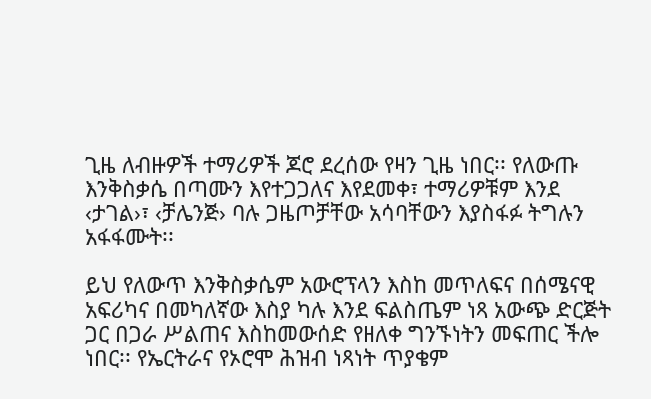ጊዜ ለብዙዎች ተማሪዎች ጆሮ ደረሰው የዛን ጊዜ ነበር፡፡ የለውጡ እንቅስቃሴ በጣሙን እየተጋጋለና እየደመቀ፣ ተማሪዎቹም እንደ ‹ታገል›፣ ‹ቻሌንጅ› ባሉ ጋዜጦቻቸው አሳባቸውን እያስፋፉ ትግሉን አፋፋሙት፡፡

ይህ የለውጥ እንቅስቃሴም አውሮፕላን እስከ መጥለፍና በሰሜናዊ አፍሪካና በመካለኛው እስያ ካሉ እንደ ፍልስጤም ነጻ አውጭ ድርጅት ጋር በጋራ ሥልጠና እስከመውሰድ የዘለቀ ግንኙነትን መፍጠር ችሎ ነበር፡፡ የኤርትራና የኦሮሞ ሕዝብ ነጻነት ጥያቄም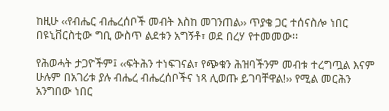ከዚሁ ‹‹የብሔር ብሔረሰቦች መብት እስከ መገንጠል›› ጥያቄ ጋር ተሰናስሎ ነበር በዩኒቨርስቲው ግቢ ውስጥ ልደቱን አግኝቶ፣ ወደ በረሃ የተመመው፡፡

የሕወሓት ታጋዮችም፤ ‹‹ፍትሕን ተነፍገናል፣ የጭቁን ሕዝባችንም መብቱ ተረግጧል እናም ሁሉም በአገሪቱ ያሉ ብሔረ ብሔረሰቦችና ነጻ ሊወጡ ይገባቸዋል!›› የሚል መርሕን አንግበው ነበር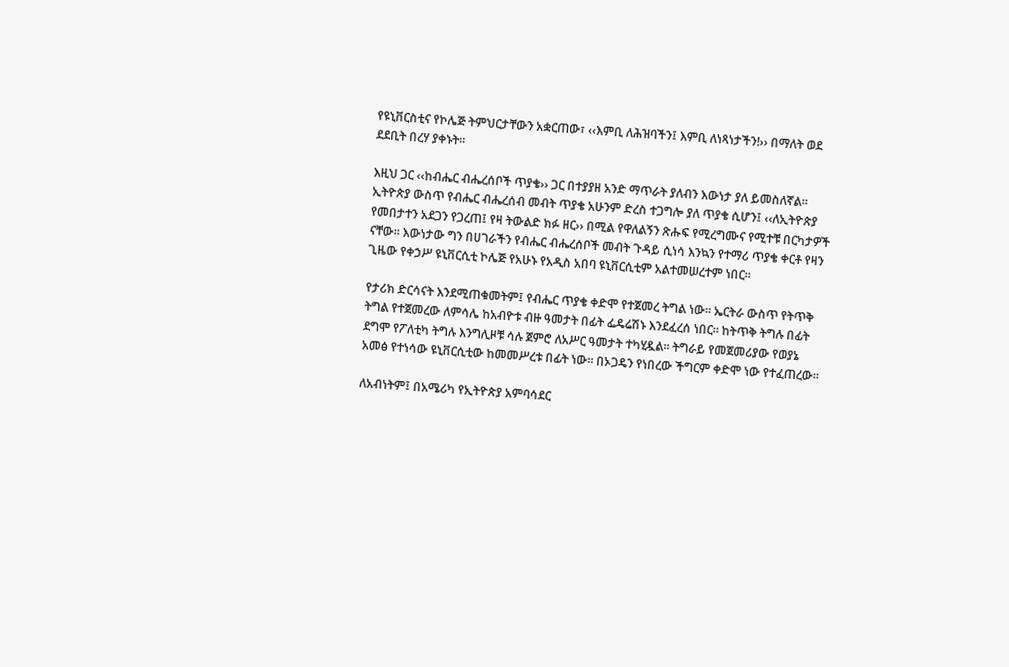የዩኒቨርስቲና የኮሌጅ ትምህርታቸውን አቋርጠው፣ ‹‹እምቢ ለሕዝባችን፤ እምቢ ለነጻነታችን!›› በማለት ወደ ደደቢት በረሃ ያቀኑት፡፡

እዚህ ጋር ‹‹ከብሔር ብሔረሰቦች ጥያቄ›› ጋር በተያያዘ አንድ ማጥራት ያለብን እውነታ ያለ ይመስለኛል፡፡ ኢትዮጵያ ውስጥ የብሔር ብሔረሰብ መብት ጥያቄ አሁንም ድረስ ተጋግሎ ያለ ጥያቄ ሲሆን፤ ‹‹ለኢትዮጵያ የመበታተን አደጋን የጋረጠ፤ የዛ ትውልድ ክፉ ዘር›› በሚል የዋለልኝን ጽሑፍ የሚረግሙና የሚተቹ በርካታዎች ናቸው፡፡ እውነታው ግን በሀገራችን የብሔር ብሔረሰቦች መብት ጉዳይ ሲነሳ እንኳን የተማሪ ጥያቄ ቀርቶ የዛን ጊዜው የቀኃሥ ዩኒቨርሲቲ ኮሌጅ የአሁኑ የአዲስ አበባ ዩኒቨርሲቲም አልተመሠረተም ነበር፡፡

የታሪክ ድርሳናት እንደሚጠቁመትም፤ የብሔር ጥያቄ ቀድሞ የተጀመረ ትግል ነው፡፡ ኤርትራ ውስጥ የትጥቅ ትግል የተጀመረው ለምሳሌ ከአብዮቱ ብዙ ዓመታት በፊት ፌዴሬሽኑ እንደፈረሰ ነበር፡፡ ከትጥቅ ትግሉ በፊት ደግሞ የፖለቲካ ትግሉ እንግሊዞቹ ሳሉ ጀምሮ ለአሥር ዓመታት ተካሂዷል፡፡ ትግራይ የመጀመሪያው የወያኔ አመፅ የተነሳው ዩኒቨርሲቲው ከመመሥረቱ በፊት ነው፡፡ በኦጋዴን የነበረው ችግርም ቀድሞ ነው የተፈጠረው፡፡

ለአብነትም፤ በአሜሪካ የኢትዮጵያ አምባሳደር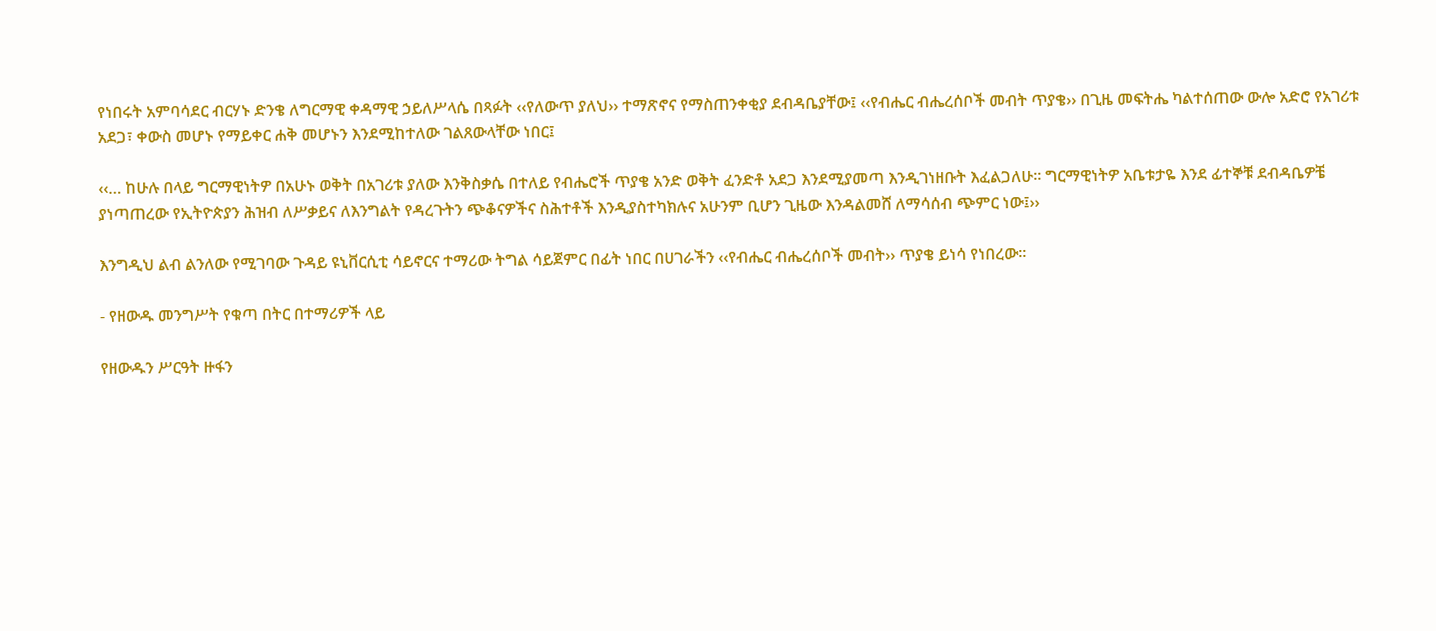የነበሩት አምባሳደር ብርሃኑ ድንቄ ለግርማዊ ቀዳማዊ ኃይለሥላሴ በጻፉት ‹‹የለውጥ ያለህ›› ተማጽኖና የማስጠንቀቂያ ደብዳቤያቸው፤ ‹‹የብሔር ብሔረሰቦች መብት ጥያቄ›› በጊዜ መፍትሔ ካልተሰጠው ውሎ አድሮ የአገሪቱ አደጋ፣ ቀውስ መሆኑ የማይቀር ሐቅ መሆኑን እንደሚከተለው ገልጸውላቸው ነበር፤

‹‹… ከሁሉ በላይ ግርማዊነትዎ በአሁኑ ወቅት በአገሪቱ ያለው እንቅስቃሴ በተለይ የብሔሮች ጥያቄ አንድ ወቅት ፈንድቶ አደጋ እንደሚያመጣ እንዲገነዘቡት እፈልጋለሁ፡፡ ግርማዊነትዎ አቤቱታዬ እንደ ፊተኞቹ ደብዳቤዎቼ ያነጣጠረው የኢትዮጵያን ሕዝብ ለሥቃይና ለእንግልት የዳረጉትን ጭቆናዎችና ስሕተቶች እንዲያስተካክሉና አሁንም ቢሆን ጊዜው እንዳልመሸ ለማሳሰብ ጭምር ነው፤››

እንግዲህ ልብ ልንለው የሚገባው ጉዳይ ዩኒቨርሲቲ ሳይኖርና ተማሪው ትግል ሳይጀምር በፊት ነበር በሀገራችን ‹‹የብሔር ብሔረሰቦች መብት›› ጥያቄ ይነሳ የነበረው፡፡

- የዘውዱ መንግሥት የቁጣ በትር በተማሪዎች ላይ

የዘውዱን ሥርዓት ዙፋን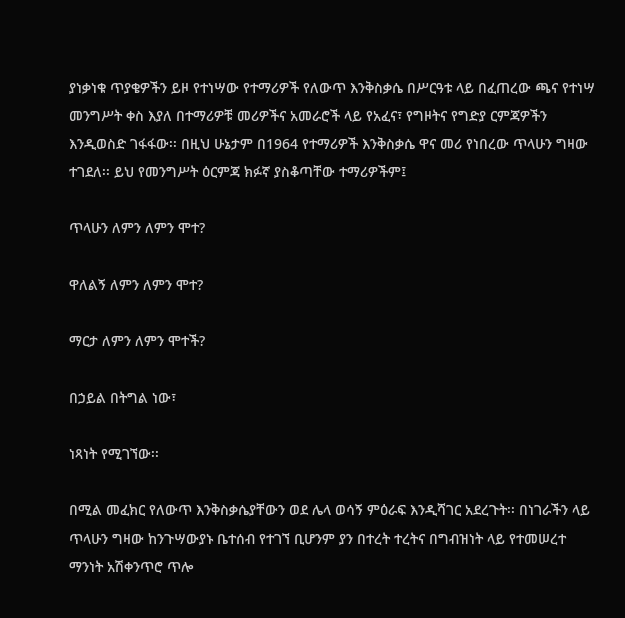ያነቃነቁ ጥያቄዎችን ይዞ የተነሣው የተማሪዎች የለውጥ እንቅስቃሴ በሥርዓቱ ላይ በፈጠረው ጫና የተነሣ መንግሥት ቀስ እያለ በተማሪዎቹ መሪዎችና አመራሮች ላይ የአፈና፣ የግዞትና የግድያ ርምጃዎችን እንዲወስድ ገፋፋው፡፡ በዚህ ሁኔታም በ1964 የተማሪዎች እንቅስቃሴ ዋና መሪ የነበረው ጥላሁን ግዛው ተገደለ፡፡ ይህ የመንግሥት ዕርምጃ ክፉኛ ያስቆጣቸው ተማሪዎችም፤

ጥላሁን ለምን ለምን ሞተ?

ዋለልኝ ለምን ለምን ሞተ?

ማርታ ለምን ለምን ሞተች?

በኃይል በትግል ነው፣

ነጻነት የሚገኘው፡፡

በሚል መፈክር የለውጥ እንቅስቃሴያቸውን ወደ ሌላ ወሳኝ ምዕራፍ እንዲሻገር አደረጉት፡፡ በነገራችን ላይ ጥላሁን ግዛው ከንጉሣውያኑ ቤተሰብ የተገኘ ቢሆንም ያን በተረት ተረትና በግብዝነት ላይ የተመሠረተ ማንነት አሽቀንጥሮ ጥሎ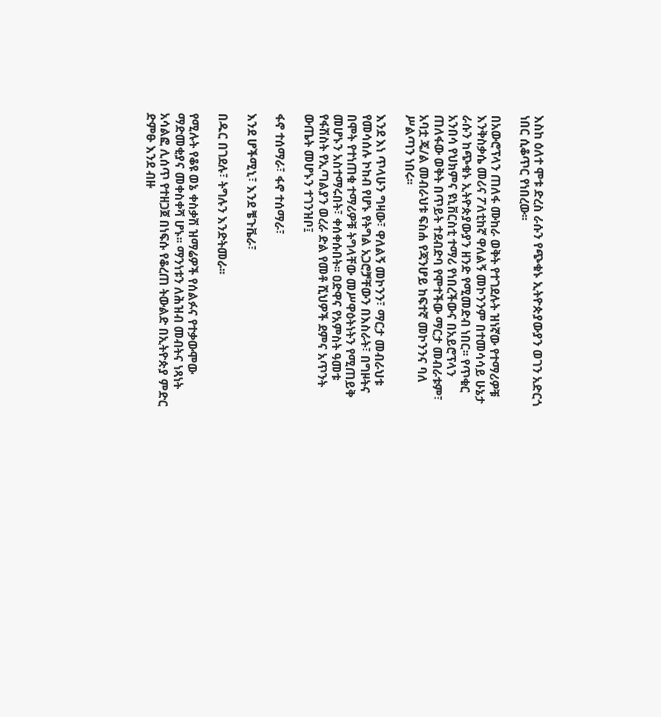እስከ ዕለተ ሞቱ ድረስ ራሱን የጭቁኑ ኢትዮጵያውያን ወገን አድርጎ ነበር ሲቆጥር የነበረው፡፡

በአውሮፕላን ጠለፋ ሙከራ ወቅት የተገደሉት ዝነኛው የተማሪዎቹ እንቅስቃሴ መሪና ፖለቲከኛ ዋለልኝ መኮንንም በተመሳሳይ ሁኔታ ራሱን ከጭቁኑ ኢትዮጵያውያን ዘንድ የሚመድብ ነበር፡፡ የጥቁር አንበሳ የህክምና ዩኒቨርስቲ ተማሪ የነበረችውና በአይሮፕላን ጠለፋው ወቅት በጥይት ተደብድባ የሞተችው ማርታ መብራቱም፣ አባቷ ጄ/ል መብራህቱ ፍስሐ የጃንሆይ ከፍተኛ መኮንንና ባለ ሥልጣን ነበሩ፡፡

እንደ እነ ጥላሁን ግዛው፣ ዋለልኝ መኮንን፣ ማርታ መብራህቱ የመሳሰሉ ኮከብ የሆኑ የትግል አጋሮቻቸውን በእስራት፣ በግዞትና በሞት የተነጠቁ ተማሪዎቹ ትግላቸው መሥዋዕትነትን የሚጠይቅ መሆኑን አስተማሩበት፣ ቀሰቀሱበት፡፡ ዐድዋና የአምስት ዓመቱ የፋሽስት የኢጣልያን ወረራ ድል የመቶ ሺህዎች ደምና አጥንት ውጤት መሆኑን ተገንዝቦ፤

ፋኖ ተሰማራ፣ ፋኖ ተሰማራ፣

እንደ ሆችሚኒ፣ እንደ ቼጉቬራ፣

በዱር በገደሉ፣ ትግሉን እንድትመራ፡፡

የሚሉት የቆዩ ወኔ ቀስቃሽ ዝማሬዎች የሰልፉና የተቃውሞው ማድመቂያና መቀስቀሻ ሆኑ፡፡ ማንነቱን ለሕዝብ መብትና ነጻነት አሳልፎ ሊሰጥ የተዘጋጀ በነፍሱ የቆረጠ ትውልድ በኢትዮጵያ ምድር ድምፁ እንደ ብዙ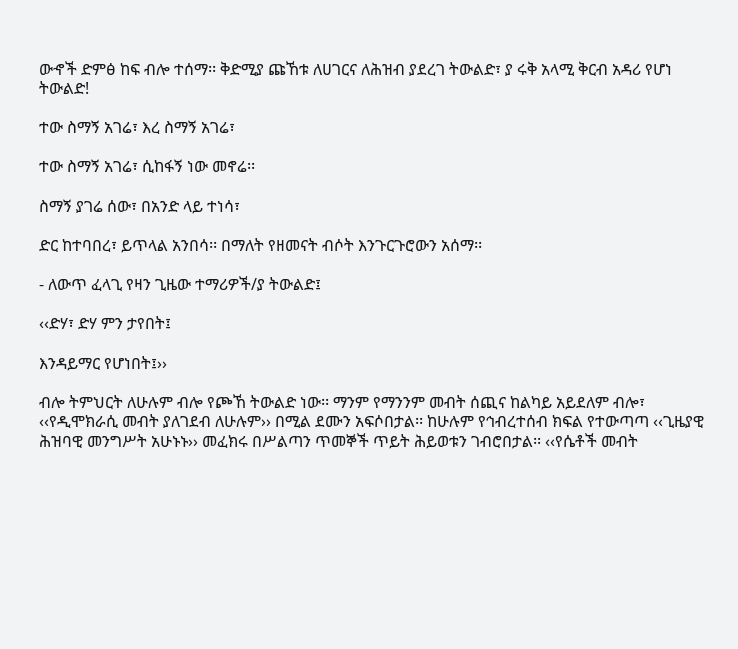ውኆች ድምፅ ከፍ ብሎ ተሰማ፡፡ ቅድሚያ ጩኸቱ ለሀገርና ለሕዝብ ያደረገ ትውልድ፣ ያ ሩቅ አላሚ ቅርብ አዳሪ የሆነ ትውልድ!

ተው ስማኝ አገሬ፣ እረ ስማኝ አገሬ፣

ተው ስማኝ አገሬ፣ ሲከፋኝ ነው መኖሬ፡፡

ስማኝ ያገሬ ሰው፣ በአንድ ላይ ተነሳ፣

ድር ከተባበረ፣ ይጥላል አንበሳ፡፡ በማለት የዘመናት ብሶት እንጉርጉሮውን አሰማ፡፡

- ለውጥ ፈላጊ የዛን ጊዜው ተማሪዎች/ያ ትውልድ፤

‹‹ድሃ፣ ድሃ ምን ታየበት፤

እንዳይማር የሆነበት፤››

ብሎ ትምህርት ለሁሉም ብሎ የጮኸ ትውልድ ነው፡፡ ማንም የማንንም መብት ሰጪና ከልካይ አይደለም ብሎ፣ ‹‹የዲሞክራሲ መብት ያለገደብ ለሁሉም›› በሚል ደሙን አፍሶበታል፡፡ ከሁሉም የኅብረተሰብ ክፍል የተውጣጣ ‹‹ጊዜያዊ ሕዝባዊ መንግሥት አሁኑኑ›› መፈክሩ በሥልጣን ጥመኞች ጥይት ሕይወቱን ገብሮበታል፡፡ ‹‹የሴቶች መብት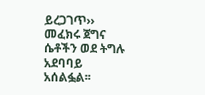ይረጋገጥ›› መፈክሩ ጀግና ሴቶችን ወደ ትግሉ አደባባይ አሰልፏል፡፡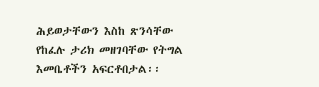ሕይወታቸውን እስከ ጽንሳቸው የከፈሉ ታሪክ መዘገባቸው የትግል እመቤቶችን አፍርቶበታል፡፡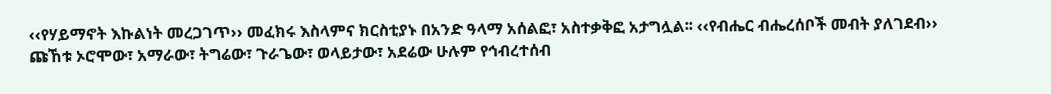‹‹የሃይማኖት እኩልነት መረጋገጥ›› መፈክሩ እስላምና ክርስቲያኑ በአንድ ዓላማ አሰልፎ፣ አስተቃቅፎ አታግሏል፡፡ ‹‹የብሔር ብሔረሰቦች መብት ያለገደብ›› ጩኸቱ ኦሮሞው፣ አማራው፣ ትግሬው፣ ጉራጌው፣ ወላይታው፣ አደሬው ሁሉም የኅብረተሰብ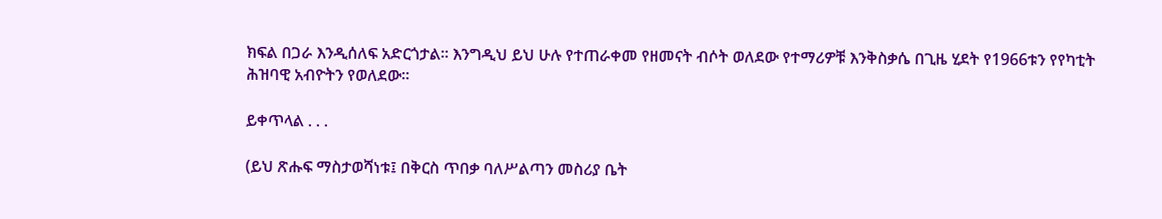ክፍል በጋራ እንዲሰለፍ አድርጎታል፡፡ እንግዲህ ይህ ሁሉ የተጠራቀመ የዘመናት ብሶት ወለደው የተማሪዎቹ እንቅስቃሴ በጊዜ ሂደት የ1966ቱን የየካቲት ሕዝባዊ አብዮትን የወለደው፡፡

ይቀጥላል . . .

(ይህ ጽሑፍ ማስታወሻነቱ፤ በቅርስ ጥበቃ ባለሥልጣን መስሪያ ቤት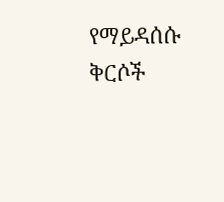የማይዳሰሱ ቅርሶች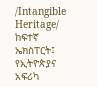/Intangible Heritage/ ከፍተኛ ኤክስፐርት፤ የኢትዮጵያና አፍሪካ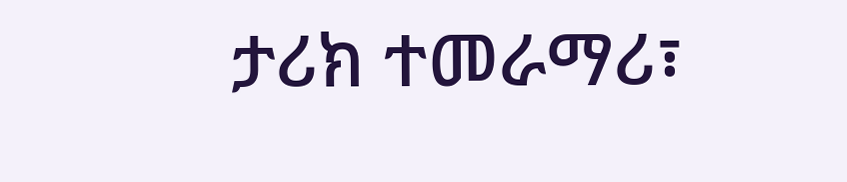ታሪክ ተመራማሪ፣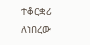ተቆርቋሪ ለነበረው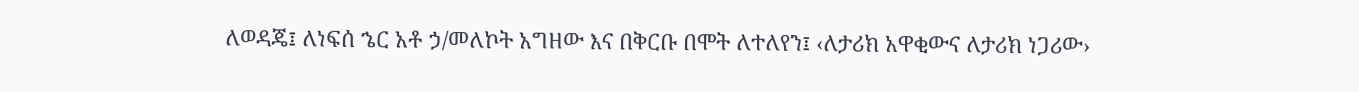ለወዳጄ፤ ለነፍሰ ኄር አቶ ኃ/መለኮት አግዘው እና በቅርቡ በሞት ለተለየን፤ ‹ለታሪክ አዋቂውና ለታሪክ ነጋሪው›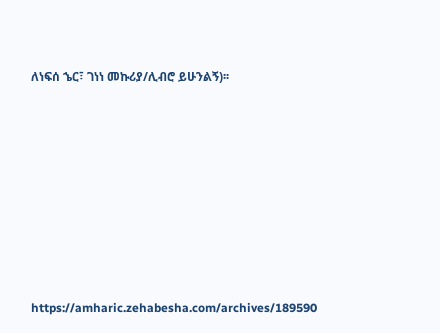ለነፍሰ ኄር፣ ገነነ መኩሪያ/ሊብሮ ይሁንልኝ)፡፡










https://amharic.zehabesha.com/archives/189590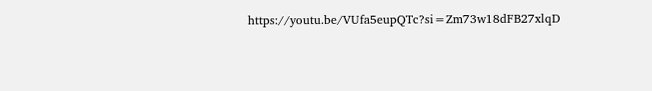https://youtu.be/VUfa5eupQTc?si=Zm73w18dFB27xlqD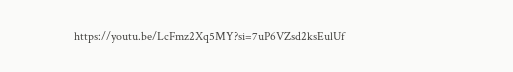https://youtu.be/LcFmz2Xq5MY?si=7uP6VZsd2ksEulUf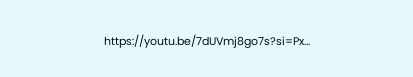https://youtu.be/7dUVmj8go7s?si=Px...